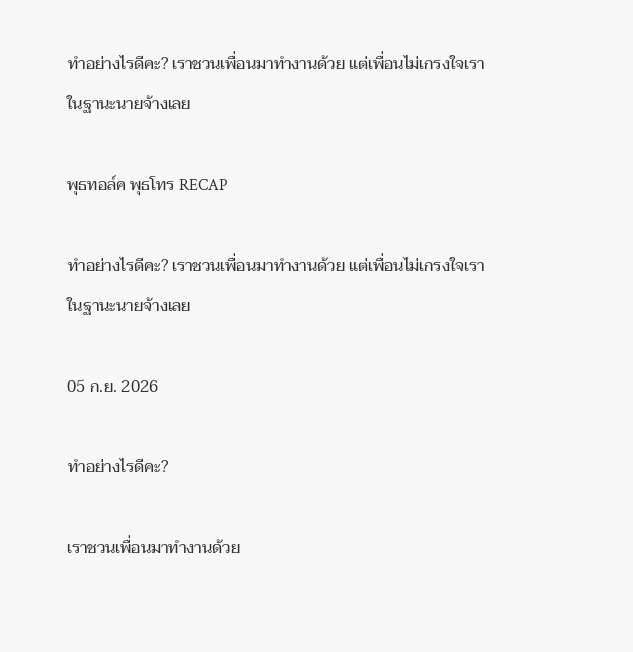ทำอย่างไรดีคะ? เราชวนเพื่อนมาทำงานด้วย แต่เพื่อนไม่เกรงใจเราในฐานะนายจ้างเลย

พุธทอล์ค พุธโทร RECAP

ทำอย่างไรดีคะ? เราชวนเพื่อนมาทำงานด้วย แต่เพื่อนไม่เกรงใจเราในฐานะนายจ้างเลย

05 ก.ย. 2026

ทำอย่างไรดีคะ?

เราชวนเพื่อนมาทำงานด้วย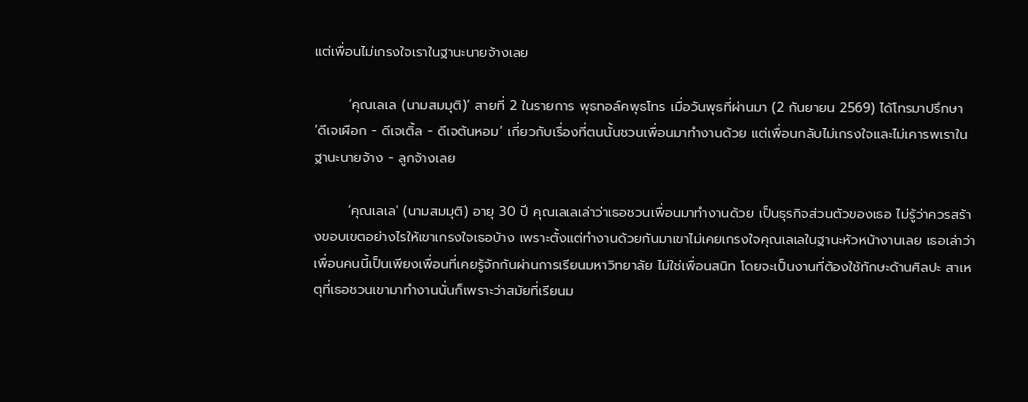แต่เพื่อนไม่เกรงใจเราในฐานะนายจ้างเลย

       ‘คุณเลเล (นามสมมุติ)’ สายที่ 2 ในรายการ พุธทอล์คพุธโทร เมื่อวันพุธที่ผ่านมา (2 กันยายน 2569) ได้โทรมาปรึกษา ‘ดีเจเผือก - ดีเจเติ้ล - ดีเจต้นหอม’ เกี่ยวกับเรื่องที่ตนนั้นชวนเพื่อนมาทำงานด้วย แต่เพื่อนกลับไม่เกรงใจและไม่เคารพเราในฐานะนายจ้าง - ลูกจ้างเลย

       ‘คุณเลเล' (นามสมมุติ) อายุ 30 ปี คุณเลเลเล่าว่าเธอชวนเพื่อนมาทำงานด้วย เป็นธุรกิจส่วนตัวของเธอ ไม่รู้ว่าควรสร้างขอบเขตอย่างไรให้เขาเกรงใจเธอบ้าง เพราะตั้งแต่ทำงานด้วยกันมาเขาไม่เคยเกรงใจคุณเลเลในฐานะหัวหน้างานเลย เธอเล่าว่าเพื่อนคนนี้เป็นเพียงเพื่อนที่เคยรู้จักกันผ่านการเรียนมหาวิทยาลัย ไม่ใช่เพื่อนสนิท โดยจะเป็นงานที่ต้องใช้ทักษะด้านศิลปะ สาเหตุที่เธอชวนเขามาทำงานนั่นก็เพราะว่าสมัยที่เรียนม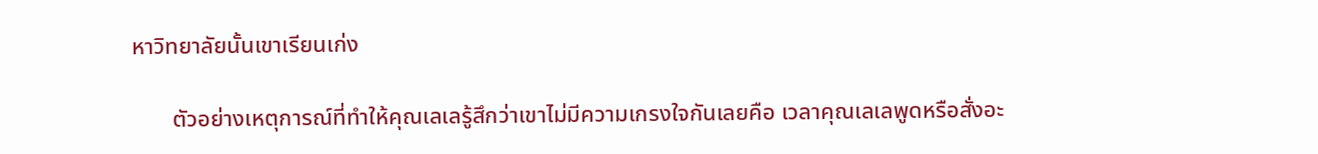หาวิทยาลัยนั้นเขาเรียนเก่ง

       ตัวอย่างเหตุการณ์ที่ทำให้คุณเลเลรู้สึกว่าเขาไม่มีความเกรงใจกันเลยคือ เวลาคุณเลเลพูดหรือสั่งอะ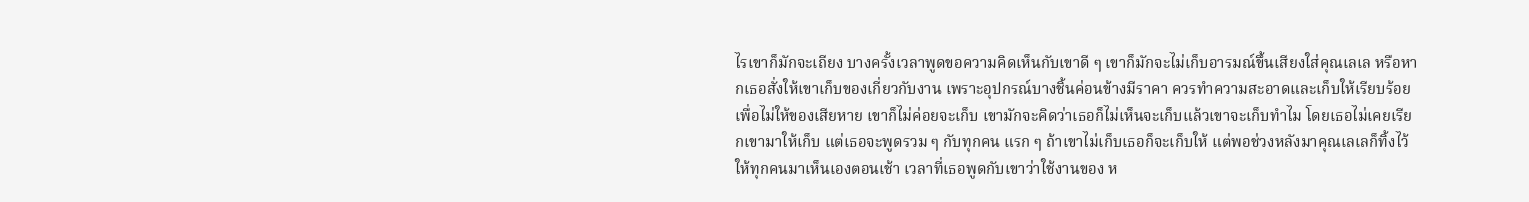ไรเขาก็มักจะเถียง บางครั้งเวลาพูดขอความคิดเห็นกับเขาดี ๆ เขาก็มักจะไม่เก็บอารมณ์ขึ้นเสียงใส่คุณเลเล หรือหากเธอสั่งให้เขาเก็บของเกี่ยวกับงาน เพราะอุปกรณ์บางชิ้นค่อนข้างมีราคา ควรทำความสะอาดและเก็บให้เรียบร้อยเพื่อไม่ให้ของเสียหาย เขาก็ไม่ค่อยจะเก็บ เขามักจะคิดว่าเธอก็ไม่เห็นจะเก็บแล้วเขาจะเก็บทำไม โดยเธอไม่เคยเรียกเขามาให้เก็บ แต่เธอจะพูดรวม ๆ กับทุกคน แรก ๆ ถ้าเขาไม่เก็บเธอก็จะเก็บให้ แต่พอช่วงหลังมาคุณเลเลก็ทิ้งไว้ให้ทุกคนมาเห็นเองตอนเช้า เวลาที่เธอพูดกับเขาว่าใช้งานของ ห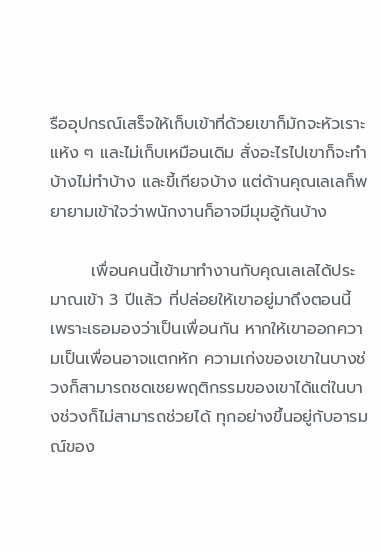รืออุปกรณ์เสร็จให้เก็บเข้าที่ด้วยเขาก็มักจะหัวเราะแห้ง ๆ และไม่เก็บเหมือนเดิม สั่งอะไรไปเขาก็จะทำบ้างไม่ทำบ้าง และขี้เกียจบ้าง แต่ด้านคุณเลเลก็พยายามเข้าใจว่าพนักงานก็อาจมีมุมอู้กันบ้าง

       เพื่อนคนนี้เข้ามาทำงานกับคุณเลเลได้ประมาณเข้า 3 ปีแล้ว ที่ปล่อยให้เขาอยู่มาถึงตอนนี้เพราะเธอมองว่าเป็นเพื่อนกัน หากให้เขาออกความเป็นเพื่อนอาจแตกหัก ความเก่งของเขาในบางช่วงก็สามารถชดเชยพฤติกรรมของเขาได้แต่ในบางช่วงก็ไม่สามารถช่วยได้ ทุกอย่างขึ้นอยู่กับอารมณ์ของ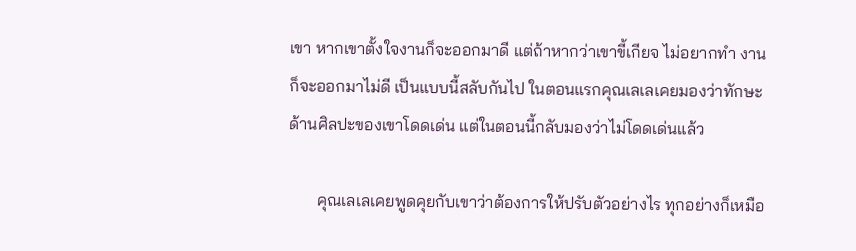เขา หากเขาตั้งใจงานก็จะออกมาดี แต่ถ้าหากว่าเขาขี้เกียจ ไม่อยากทำ งานก็จะออกมาไม่ดี เป็นแบบนี้สลับกันไป ในตอนแรกคุณเลเลเคยมองว่าทักษะด้านศิลปะของเขาโดดเด่น แต่ในตอนนี้กลับมองว่าไม่โดดเด่นแล้ว

       คุณเลเลเคยพูดคุยกับเขาว่าต้องการให้ปรับตัวอย่างไร ทุกอย่างก็เหมือ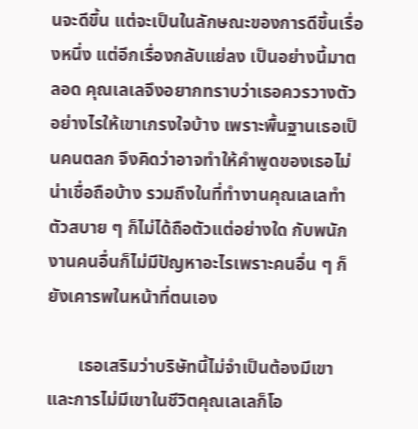นจะดีขึ้น แต่จะเป็นในลักษณะของการดีขึ้นเรื่องหนึ่ง แต่อีกเรื่องกลับแย่ลง เป็นอย่างนี้มาตลอด คุณเลเลจึงอยากทราบว่าเธอควรวางตัวอย่างไรให้เขาเกรงใจบ้าง เพราะพื้นฐานเธอเป็นคนตลก จึงคิดว่าอาจทำให้คำพูดของเธอไม่น่าเชื่อถือบ้าง รวมถึงในที่ทำงานคุณเลเลทำตัวสบาย ๆ ก็ไม่ได้ถือตัวแต่อย่างใด กับพนักงานคนอื่นก็ไม่มีปัญหาอะไรเพราะคนอื่น ๆ ก็ยังเคารพในหน้าที่ตนเอง

       เธอเสริมว่าบริษัทนี้ไม่จำเป็นต้องมีเขา และการไม่มีเขาในชีวิตคุณเลเลก็โอ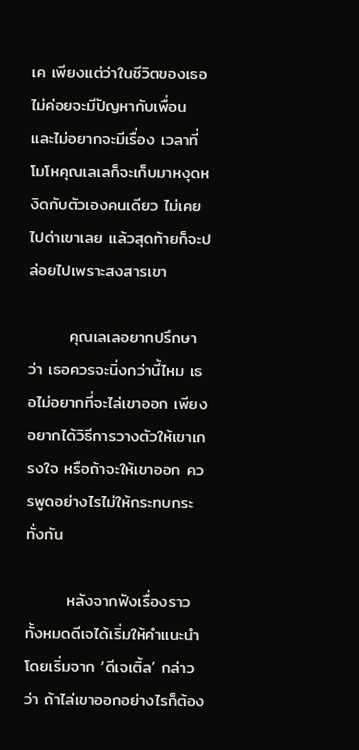เค เพียงแต่ว่าในชีวิตของเธอไม่ค่อยจะมีปัญหากับเพื่อน และไม่อยากจะมีเรื่อง เวลาที่โมโหคุณเลเลก็จะเก็บมาหงุดหงิดกับตัวเองคนเดียว ไม่เคยไปด่าเขาเลย แล้วสุดท้ายก็จะปล่อยไปเพราะสงสารเขา

       คุณเลเลอยากปรึกษาว่า เธอควรจะนิ่งกว่านี้ไหม เธอไม่อยากที่จะไล่เขาออก เพียงอยากได้วิธีการวางตัวให้เขาเกรงใจ หรือถ้าจะให้เขาออก ควรพูดอย่างไรไม่ให้กระทบกระทั่งกัน

       หลังจากฟังเรื่องราวทั้งหมดดีเจได้เริ่มให้คำแนะนำโดยเริ่มจาก ‘ดีเจเติ้ล’ กล่าวว่า ถ้าไล่เขาออกอย่างไรก็ต้อง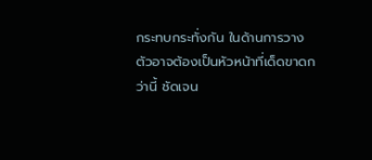กระทบกระทั่งกัน ในด้านการวางตัวอาจต้องเป็นหัวหน้าที่เด็ดขาดกว่านี้ ชัดเจน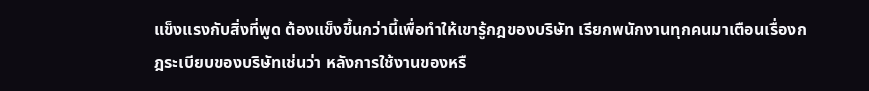แข็งแรงกับสิ่งที่พูด ต้องแข็งขึ้นกว่านี้เพื่อทำให้เขารู้กฎของบริษัท เรียกพนักงานทุกคนมาเตือนเรื่องกฎระเบียบของบริษัทเช่นว่า หลังการใช้งานของหรื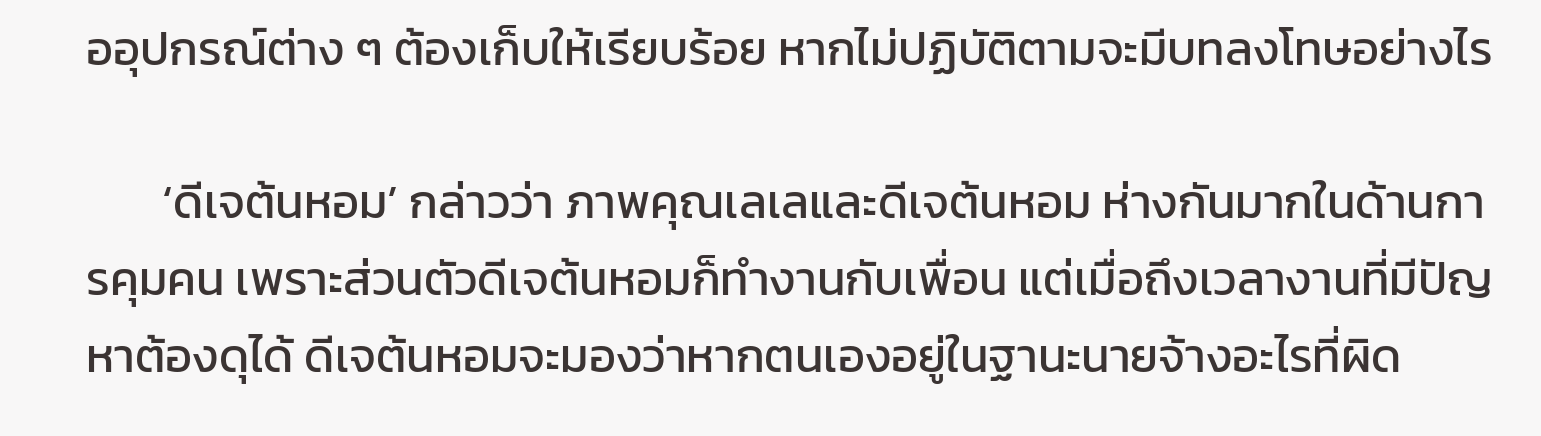ออุปกรณ์ต่าง ๆ ต้องเก็บให้เรียบร้อย หากไม่ปฏิบัติตามจะมีบทลงโทษอย่างไร

       ‘ดีเจต้นหอม’ กล่าวว่า ภาพคุณเลเลและดีเจต้นหอม ห่างกันมากในด้านการคุมคน เพราะส่วนตัวดีเจต้นหอมก็ทำงานกับเพื่อน แต่เมื่อถึงเวลางานที่มีปัญหาต้องดุได้ ดีเจต้นหอมจะมองว่าหากตนเองอยู่ในฐานะนายจ้างอะไรที่ผิด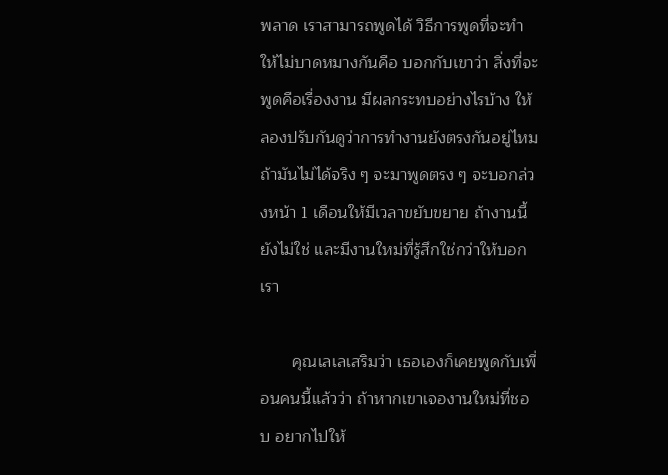พลาด เราสามารถพูดได้ วิธีการพูดที่จะทำให้ไม่บาดหมางกันคือ บอกกับเขาว่า สิ่งที่จะพูดคือเรื่องงาน มีผลกระทบอย่างไรบ้าง ให้ลองปรับกันดูว่าการทำงานยังตรงกันอยู่ไหม ถ้ามันไม่ได้จริง ๆ จะมาพูดตรง ๆ จะบอกล่วงหน้า 1 เดือนให้มีเวลาขยับขยาย ถ้างานนี้ยังไม่ใช่ และมีงานใหม่ที่รู้สึกใช่กว่าให้บอกเรา

       คุณเลเลเสริมว่า เธอเองก็เคยพูดกับเพื่อนคนนี้แล้วว่า ถ้าหากเขาเจองานใหม่ที่ชอบ อยากไปให้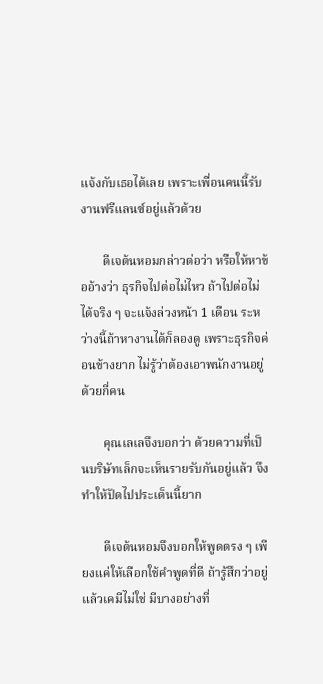แจ้งกับเธอได้เลย เพราะเพื่อนคนนี้รับงานฟรีแลนซ์อยู่แล้วด้วย

       ดีเจต้นหอมกล่าวต่อว่า หรือให้หาข้ออ้างว่า ธุรกิจไปต่อไม่ไหว ถ้าไปต่อไม่ได้จริง ๆ จะแจ้งล่วงหน้า 1 เดือน ระหว่างนี้ถ้าหางานได้ก็ลองดู เพราะธุรกิจค่อนข้างยาก ไม่รู้ว่าต้องเอาพนักงานอยู่ด้วยกี่คน

       คุณเลเลจึงบอกว่า ด้วยความที่เป็นบริษัทเล็กจะเห็นรายรับกันอยู่แล้ว จึงทำให้ปัดไปประเด็นนี้ยาก

       ดีเจต้นหอมจึงบอกให้พูดตรง ๆ เพียงแค่ให้เลือกใช้คำพูดที่ดี ถ้ารู้สึกว่าอยู่แล้วเคมีไม่ใช่ มีบางอย่างที่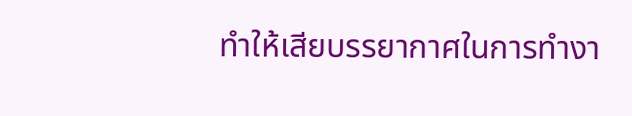ทำให้เสียบรรยากาศในการทำงา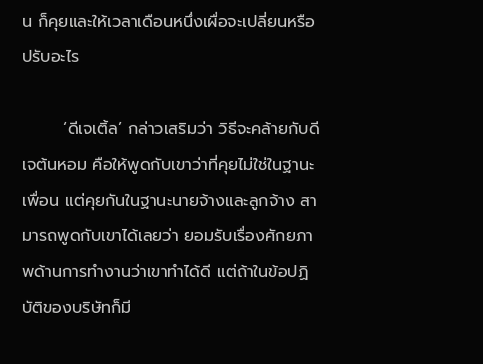น ก็คุยและให้เวลาเดือนหนึ่งเผื่อจะเปลี่ยนหรือปรับอะไร

       ‘ดีเจเติ้ล’ กล่าวเสริมว่า วิธีจะคล้ายกับดีเจต้นหอม คือให้พูดกับเขาว่าที่คุยไม่ใช่ในฐานะเพื่อน แต่คุยกันในฐานะนายจ้างและลูกจ้าง สามารถพูดกับเขาได้เลยว่า ยอมรับเรื่องศักยภาพด้านการทำงานว่าเขาทำได้ดี แต่ถ้าในข้อปฏิบัติของบริษัทก็มี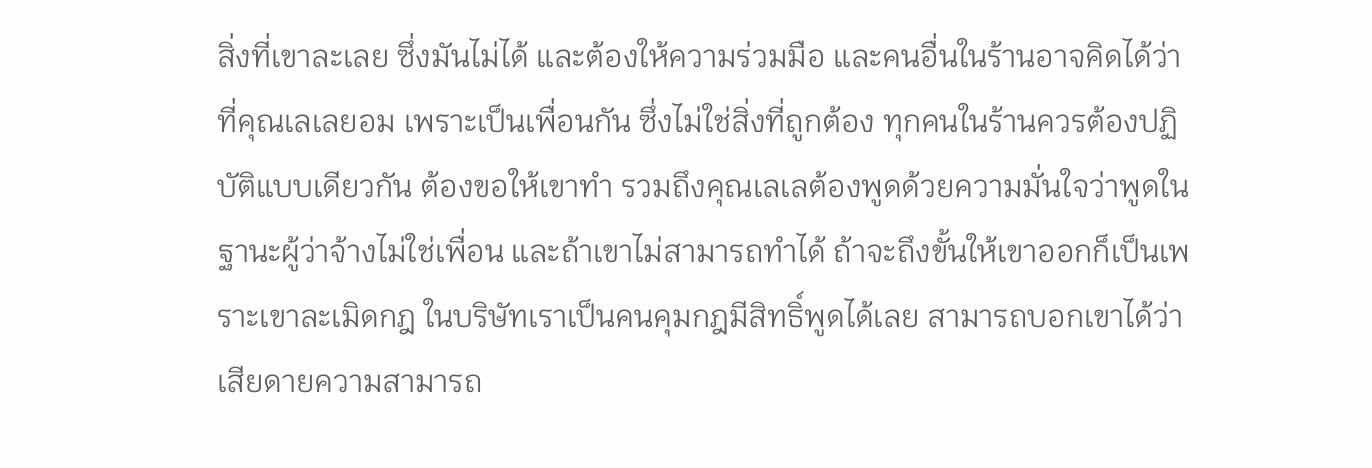สิ่งที่เขาละเลย ซึ่งมันไม่ได้ และต้องให้ความร่วมมือ และคนอื่นในร้านอาจคิดได้ว่าที่คุณเลเลยอม เพราะเป็นเพื่อนกัน ซึ่งไม่ใช่สิ่งที่ถูกต้อง ทุกคนในร้านควรต้องปฏิบัติแบบเดียวกัน ต้องขอให้เขาทำ รวมถึงคุณเลเลต้องพูดด้วยความมั่นใจว่าพูดในฐานะผู้ว่าจ้างไม่ใช่เพื่อน และถ้าเขาไม่สามารถทำได้ ถ้าจะถึงขั้นให้เขาออกก็เป็นเพราะเขาละเมิดกฎ ในบริษัทเราเป็นคนคุมกฎมีสิทธิ์พูดได้เลย สามารถบอกเขาได้ว่าเสียดายความสามารถ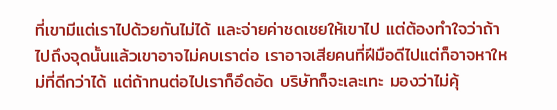ที่เขามีแต่เราไปด้วยกันไม่ได้ และจ่ายค่าชดเชยให้เขาไป แต่ต้องทำใจว่าถ้าไปถึงจุดนั้นแล้วเขาอาจไม่คบเราต่อ เราอาจเสียคนที่ฝีมือดีไปแต่ก็อาจหาใหม่ที่ดีกว่าได้ แต่ถ้าทนต่อไปเราก็อึดอัด บริษัทก็จะเละเทะ มองว่าไม่คุ้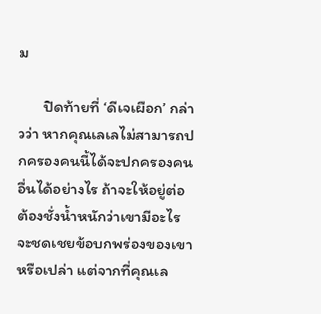ม

       ปิดท้ายที่ ‘ดีเจเผือก’ กล่าวว่า หากคุณเลเลไม่สามารถปกครองคนนี้ได้จะปกครองคนอื่นได้อย่างไร ถ้าจะให้อยู่ต่อต้องชั่งน้ำหนักว่าเขามีอะไรจะชดเชยข้อบกพร่องของเขาหรือเปล่า แต่จากที่คุณเล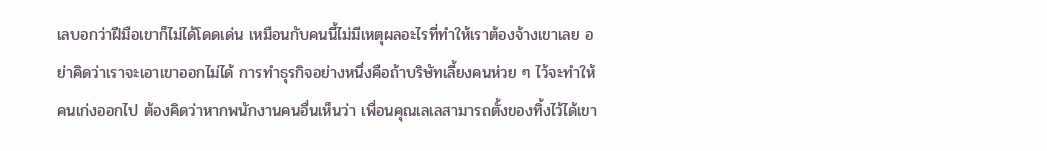เลบอกว่าฝีมือเขาก็ไม่ได้โดดเด่น เหมือนกับคนนี้ไม่มีเหตุผลอะไรที่ทำให้เราต้องจ้างเขาเลย อย่าคิดว่าเราจะเอาเขาออกไม่ได้ การทำธุรกิจอย่างหนึ่งคือถ้าบริษัทเลี้ยงคนห่วย ๆ ไว้จะทำให้คนเก่งออกไป ต้องคิดว่าหากพนักงานคนอื่นเห็นว่า เพื่อนคุณเลเลสามารถตั้งของทิ้งไว้ได้เขา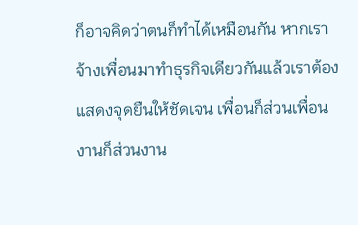ก็อาจคิดว่าตนก็ทำได้เหมือนกัน หากเราจ้างเพื่อนมาทำธุรกิจเดียวกันแล้วเราต้องแสดงจุดยืนให้ชัดเจน เพื่อนก็ส่วนเพื่อน งานก็ส่วนงาน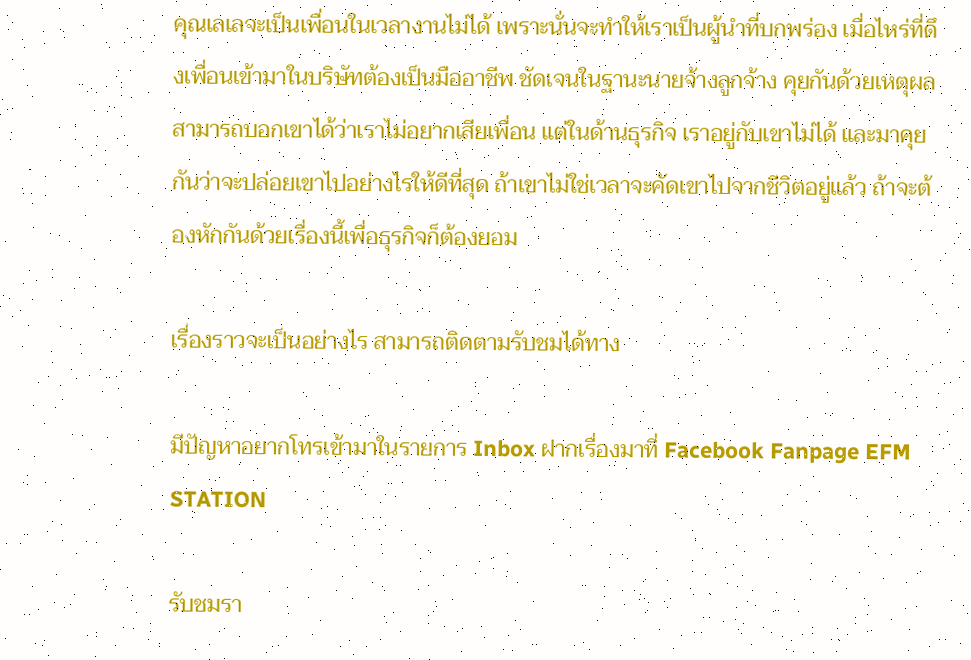คุณเลเลจะเป็นเพื่อนในเวลางานไม่ได้ เพราะนั่นจะทำให้เราเป็นผู้นำที่บกพร่อง เมื่อไหร่ที่ดึงเพื่อนเข้ามาในบริษัทต้องเป็นมืออาชีพ ชัดเจนในฐานะนายจ้างลูกจ้าง คุยกันด้วยเหตุผล สามารถบอกเขาได้ว่าเราไม่อยากเสียเพื่อน แต่ในด้านธุรกิจ เราอยู่กับเขาไม่ได้ และมาคุยกันว่าจะปล่อยเขาไปอย่างไรให้ดีที่สุด ถ้าเขาไม่ใช่เวลาจะคัดเขาไปจากชีวิตอยู่แล้ว ถ้าจะต้องหักกันด้วยเรื่องนี้เพื่อธุรกิจก็ต้องยอม

เรื่องราวจะเป็นอย่างไร สามารถติดตามรับชมได้ทาง

มีปัญหาอยากโทรเข้ามาในรายการ Inbox ฝากเรื่องมาที่ Facebook Fanpage EFM STATION

รับชมรา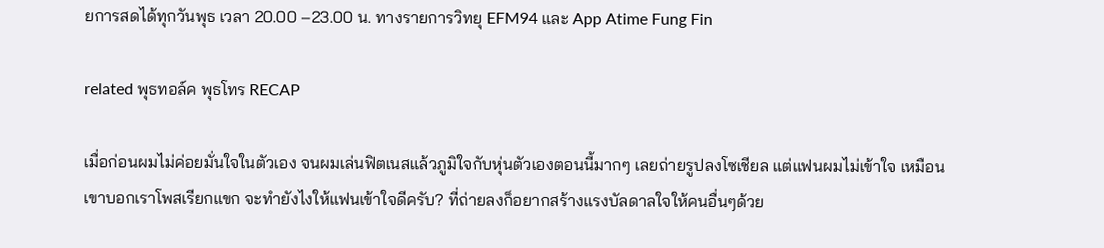ยการสดได้ทุกวันพุธ เวลา 20.00 –23.00 น. ทางรายการวิทยุ EFM94 และ App Atime Fung Fin

related พุธทอล์ค พุธโทร RECAP

เมื่อก่อนผมไม่ค่อยมั่นใจในตัวเอง จนผมเล่นฟิตเนสแล้วภูมิใจกับหุ่นตัวเองตอนนี้มากๆ เลยถ่ายรูปลงโซเชียล แต่แฟนผมไม่เข้าใจ เหมือนเขาบอกเราโพสเรียกแขก จะทำยังไงให้แฟนเข้าใจดีครับ? ที่ถ่ายลงก็อยากสร้างแรงบัลดาลใจให้คนอื่นๆด้วย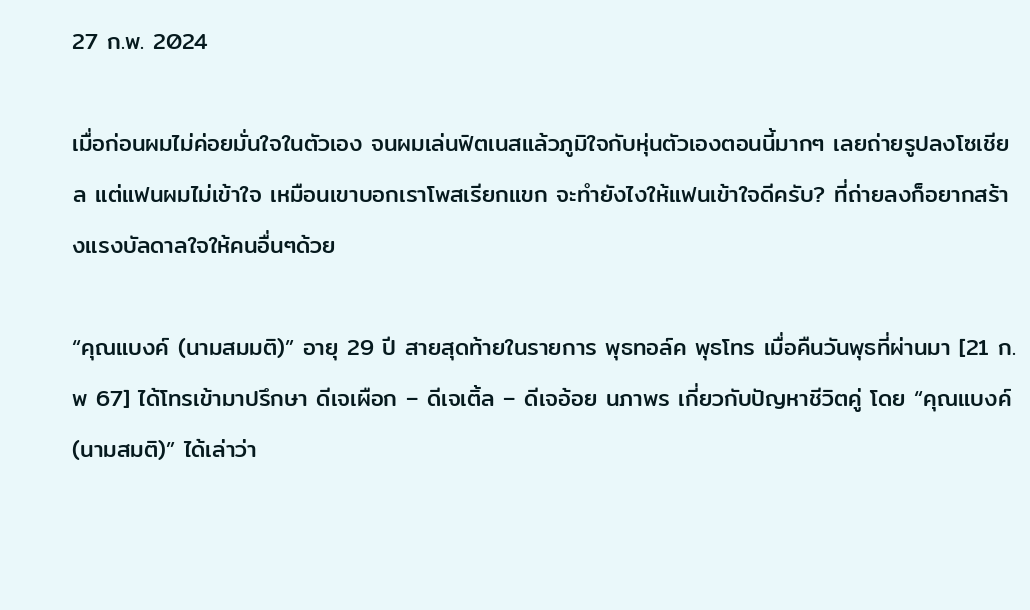27 ก.พ. 2024

เมื่อก่อนผมไม่ค่อยมั่นใจในตัวเอง จนผมเล่นฟิตเนสแล้วภูมิใจกับหุ่นตัวเองตอนนี้มากๆ เลยถ่ายรูปลงโซเชียล แต่แฟนผมไม่เข้าใจ เหมือนเขาบอกเราโพสเรียกแขก จะทำยังไงให้แฟนเข้าใจดีครับ? ที่ถ่ายลงก็อยากสร้างแรงบัลดาลใจให้คนอื่นๆด้วย

“คุณแบงค์ (นามสมมติ)” อายุ 29 ปี สายสุดท้ายในรายการ พุธทอล์ค พุธโทร เมื่อคืนวันพุธที่ผ่านมา [21 ก.พ 67] ได้โทรเข้ามาปรึกษา ดีเจเผือก – ดีเจเติ้ล – ดีเจอ้อย นภาพร เกี่ยวกับปัญหาชีวิตคู่ โดย “คุณแบงค์(นามสมติ)” ได้เล่าว่า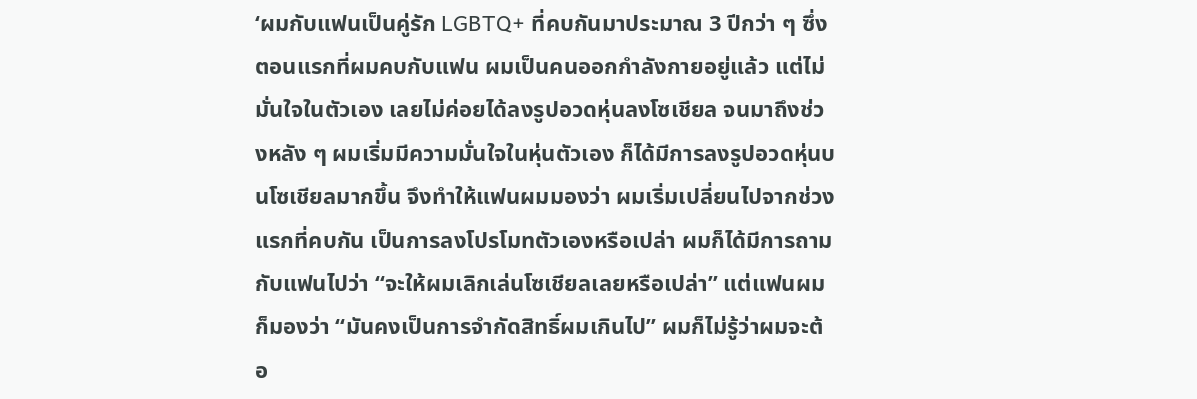‘ผมกับแฟนเป็นคู่รัก LGBTQ+ ที่คบกันมาประมาณ 3 ปีกว่า ๆ ซึ่งตอนแรกที่ผมคบกับแฟน ผมเป็นคนออกกำลังกายอยู่แล้ว แต่ไม่มั่นใจในตัวเอง เลยไม่ค่อยได้ลงรูปอวดหุ่นลงโซเชียล จนมาถึงช่วงหลัง ๆ ผมเริ่มมีความมั่นใจในหุ่นตัวเอง ก็ได้มีการลงรูปอวดหุ่นบนโซเชียลมากขึ้น จึงทำให้แฟนผมมองว่า ผมเริ่มเปลี่ยนไปจากช่วงแรกที่คบกัน เป็นการลงโปรโมทตัวเองหรือเปล่า ผมก็ได้มีการถามกับแฟนไปว่า “จะให้ผมเลิกเล่นโซเชียลเลยหรือเปล่า” แต่แฟนผมก็มองว่า “มันคงเป็นการจำกัดสิทธิ์ผมเกินไป” ผมก็ไม่รู้ว่าผมจะต้อ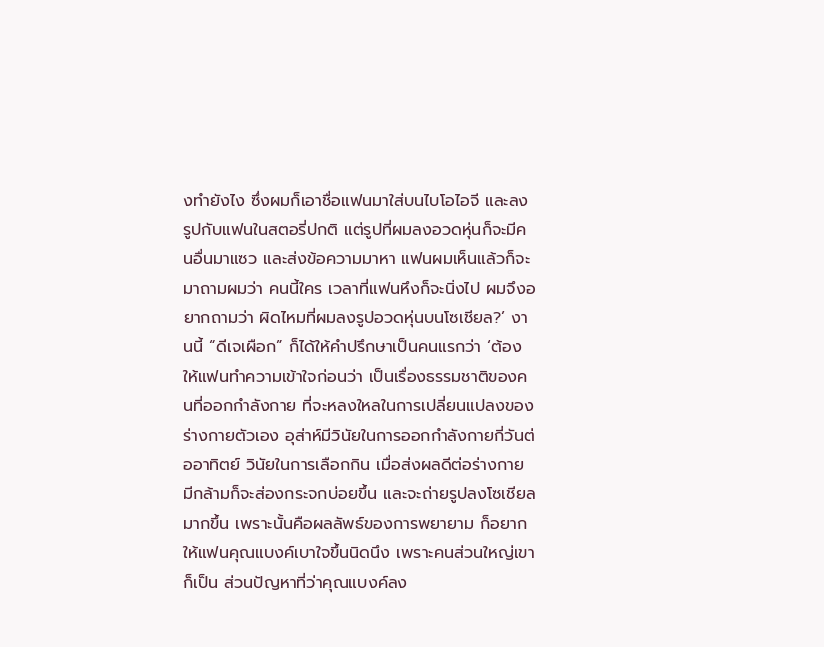งทำยังไง ซึ่งผมก็เอาชื่อแฟนมาใส่บนไบโอไอจี และลงรูปกับแฟนในสตอรี่ปกติ แต่รูปที่ผมลงอวดหุ่นก็จะมีคนอื่นมาแซว และส่งข้อความมาหา แฟนผมเห็นแล้วก็จะมาถามผมว่า คนนี้ใคร เวลาที่แฟนหึงก็จะนิ่งไป ผมจึงอยากถามว่า ผิดไหมที่ผมลงรูปอวดหุ่นบนโซเชียล?’ งานนี้ “ดีเจเผือก” ก็ได้ให้คำปรึกษาเป็นคนแรกว่า ‘ต้องให้แฟนทำความเข้าใจก่อนว่า เป็นเรื่องธรรมชาติของคนที่ออกกำลังกาย ที่จะหลงใหลในการเปลี่ยนแปลงของร่างกายตัวเอง อุส่าห์มีวินัยในการออกกำลังกายกี่วันต่ออาทิตย์ วินัยในการเลือกกิน เมื่อส่งผลดีต่อร่างกาย มีกล้ามก็จะส่องกระจกบ่อยขึ้น และจะถ่ายรูปลงโซเชียลมากขึ้น เพราะนั้นคือผลลัพธ์ของการพยายาม ก็อยากให้แฟนคุณแบงค์เบาใจขึ้นนิดนึง เพราะคนส่วนใหญ่เขาก็เป็น ส่วนปัญหาที่ว่าคุณแบงค์ลง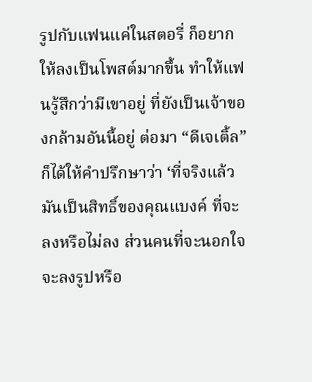รูปกับแฟนแค่ในสตอรี่ ก็อยากให้ลงเป็นโพสต์มากขึ้น ทำให้แฟนรู้สึกว่ามีเขาอยู่ ที่ยังเป็นเจ้าของกล้ามอันนี้อยู่ ต่อมา “ดีเจเติ้ล” ก็ได้ให้คำปรึกษาว่า ‘ที่จริงแล้วมันเป็นสิทธิ์ของคุณแบงค์ ที่จะลงหรือไม่ลง ส่วนคนที่จะนอกใจ จะลงรูปหรือ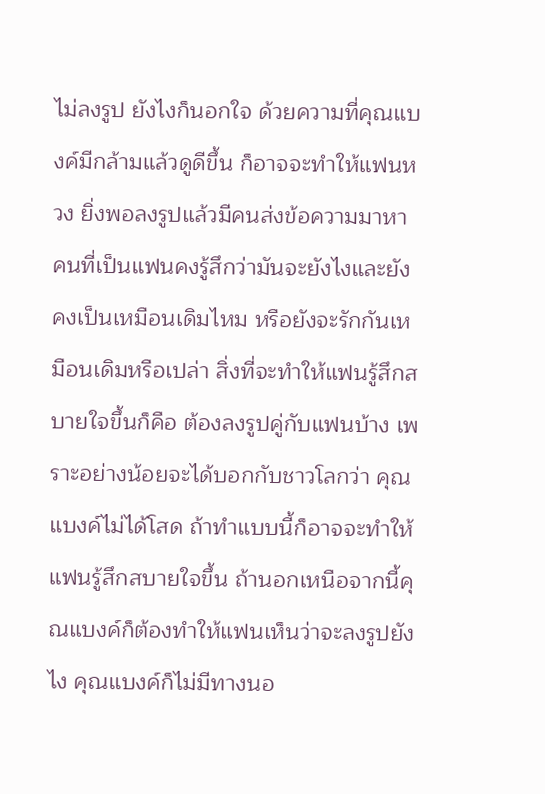ไม่ลงรูป ยังไงก็นอกใจ ด้วยความที่คุณแบงค์มีกล้ามแล้วดูดีขึ้น ก็อาจจะทำให้แฟนหวง ยิ่งพอลงรูปแล้วมีคนส่งข้อความมาหา คนที่เป็นแฟนคงรู้สึกว่ามันจะยังไงและยังคงเป็นเหมือนเดิมไหม หรือยังจะรักกันเหมือนเดิมหรือเปล่า สิ่งที่จะทำให้แฟนรู้สึกสบายใจขึ้นก็คือ ต้องลงรูปคู่กับแฟนบ้าง เพราะอย่างน้อยจะได้บอกกับชาวโลกว่า คุณแบงค์ไม่ได้โสด ถ้าทำแบบนี้ก็อาจจะทำให้แฟนรู้สึกสบายใจขึ้น ถ้านอกเหนือจากนี้คุณแบงค์ก็ต้องทำให้แฟนเห็นว่าจะลงรูปยังไง คุณแบงค์ก็ไม่มีทางนอ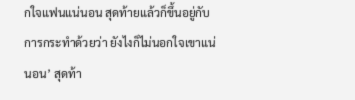กใจแฟนแน่นอน สุดท้ายแล้วก็ขึ้นอยู่กับการกระทำด้วยว่า ยังไงก็ไม่นอกใจเขาแน่นอน’ สุดท้า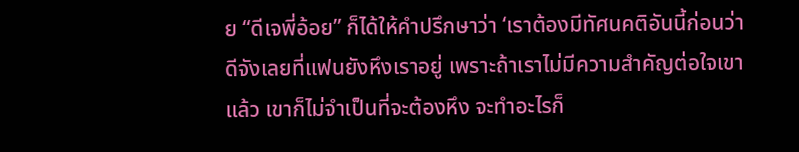ย “ดีเจพี่อ้อย” ก็ได้ให้คำปรึกษาว่า ‘เราต้องมีทัศนคติอันนี้ก่อนว่า ดีจังเลยที่แฟนยังหึงเราอยู่ เพราะถ้าเราไม่มีความสำคัญต่อใจเขาแล้ว เขาก็ไม่จำเป็นที่จะต้องหึง จะทำอะไรก็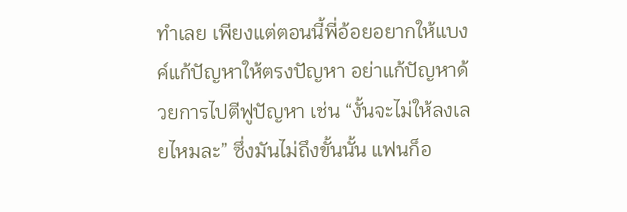ทำเลย เพียงแต่ตอนนี้พี่อ้อยอยากให้แบงค์แก้ปัญหาให้ตรงปัญหา อย่าแก้ปัญหาด้วยการไปตีฟูปัญหา เช่น “งั้นจะไม่ให้ลงเลยไหมละ” ซึ่งมันไม่ถึงขั้นนั้น แฟนก็อ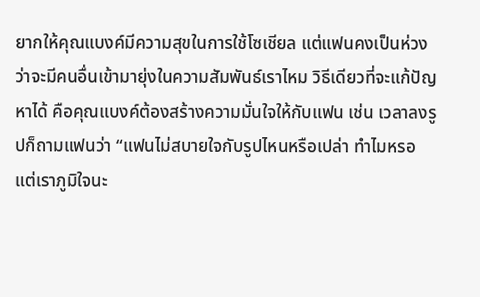ยากให้คุณแบงค์มีความสุขในการใช้โซเชียล แต่แฟนคงเป็นห่วงว่าจะมีคนอื่นเข้ามายุ่งในความสัมพันธ์เราไหม วิธีเดียวที่จะแก้ปัญหาได้ คือคุณแบงค์ต้องสร้างความมั่นใจให้กับแฟน เช่น เวลาลงรูปก็ถามแฟนว่า “แฟนไม่สบายใจกับรูปไหนหรือเปล่า ทำไมหรอ แต่เราภูมิใจนะ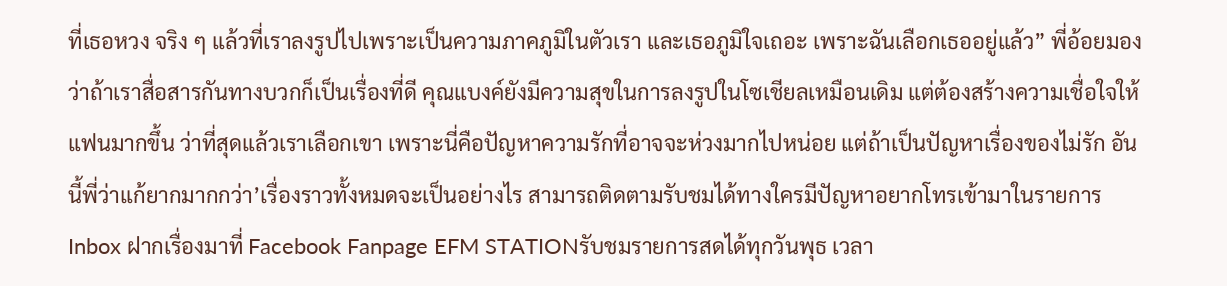ที่เธอหวง จริง ๆ แล้วที่เราลงรูปไปเพราะเป็นความภาคภูมิในตัวเรา และเธอภูมิใจเถอะ เพราะฉันเลือกเธออยู่แล้ว” พี่อ้อยมองว่าถ้าเราสื่อสารกันทางบวกก็เป็นเรื่องที่ดี คุณแบงค์ยังมีความสุขในการลงรูปในโซเชียลเหมือนเดิม แต่ต้องสร้างความเชื่อใจให้แฟนมากขึ้น ว่าที่สุดแล้วเราเลือกเขา เพราะนี่คือปัญหาความรักที่อาจจะห่วงมากไปหน่อย แต่ถ้าเป็นปัญหาเรื่องของไม่รัก อันนี้พี่ว่าแก้ยากมากกว่า’เรื่องราวทั้งหมดจะเป็นอย่างไร สามารถติดตามรับชมได้ทางใครมีปัญหาอยากโทรเข้ามาในรายการ Inbox ฝากเรื่องมาที่ Facebook Fanpage EFM STATIONรับชมรายการสดได้ทุกวันพุธ เวลา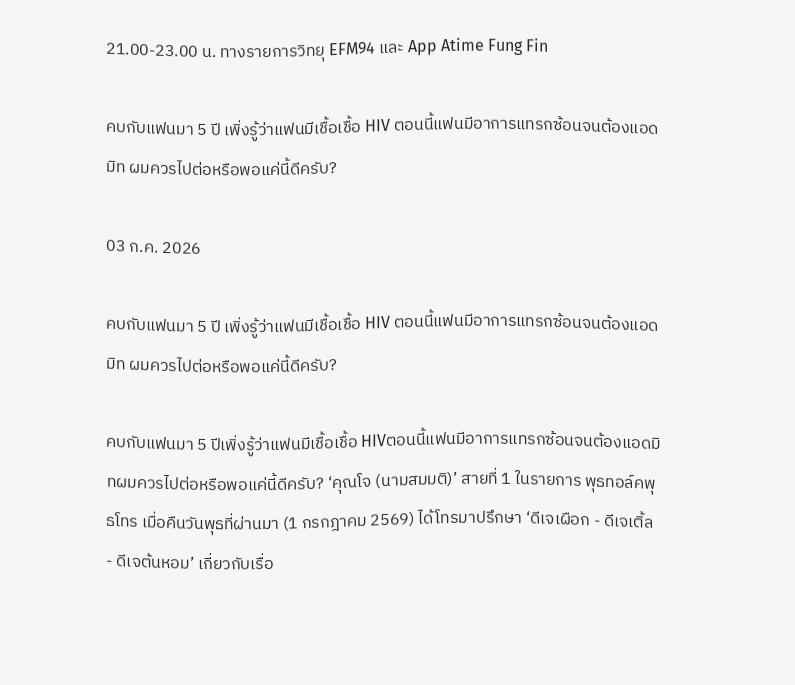21.00-23.00 น. ทางรายการวิทยุ EFM94 และ App Atime Fung Fin

คบกับแฟนมา 5 ปี เพิ่งรู้ว่าแฟนมีเชื้อเชื้อ HIV ตอนนี้แฟนมีอาการแทรกซ้อนจนต้องแอดมิท ผมควรไปต่อหรือพอแค่นี้ดีครับ?

03 ก.ค. 2026

คบกับแฟนมา 5 ปี เพิ่งรู้ว่าแฟนมีเชื้อเชื้อ HIV ตอนนี้แฟนมีอาการแทรกซ้อนจนต้องแอดมิท ผมควรไปต่อหรือพอแค่นี้ดีครับ?

คบกับแฟนมา 5 ปีเพิ่งรู้ว่าแฟนมีเชื้อเชื้อ HIVตอนนี้แฟนมีอาการแทรกซ้อนจนต้องแอดมิทผมควรไปต่อหรือพอแค่นี้ดีครับ? ‘คุณโจ (นามสมมติ)’ สายที่ 1 ในรายการ พุธทอล์คพุธโทร เมื่อคืนวันพุธที่ผ่านมา (1 กรกฎาคม 2569) ได้โทรมาปรึกษา ‘ดีเจเผือก - ดีเจเติ้ล - ดีเจต้นหอม’ เกี่ยวกับเรื่อ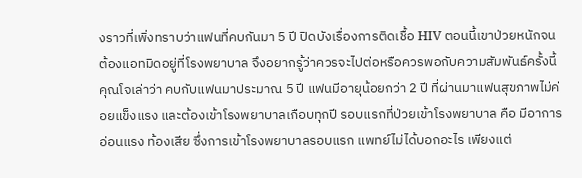งราวที่เพิ่งทราบว่าแฟนที่คบกันมา 5 ปี ปิดบังเรื่องการติดเชื้อ HIV ตอนนี้เขาป่วยหนักจนต้องแอทมิดอยู่ที่โรงพยาบาล จึงอยากรู้ว่าควรจะไปต่อหรือควรพอกับความสัมพันธ์ครั้งนี้ คุณโจเล่าว่า คบกับแฟนมาประมาณ 5 ปี แฟนมีอายุน้อยกว่า 2 ปี ที่ผ่านมาแฟนสุขภาพไม่ค่อยแข็งแรง และต้องเข้าโรงพยาบาลเกือบทุกปี รอบแรกที่ป่วยเข้าโรงพยาบาล คือ มีอาการอ่อนแรง ท้องเสีย ซึ่งการเข้าโรงพยาบาลรอบแรก แพทย์ไม่ได้บอกอะไร เพียงแต่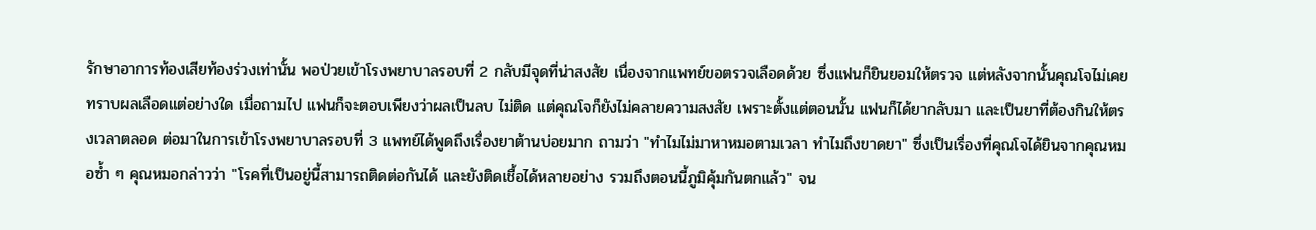รักษาอาการท้องเสียท้องร่วงเท่านั้น พอป่วยเข้าโรงพยาบาลรอบที่ 2 กลับมีจุดที่น่าสงสัย เนื่องจากแพทย์ขอตรวจเลือดด้วย ซึ่งแฟนก็ยินยอมให้ตรวจ แต่หลังจากนั้นคุณโจไม่เคยทราบผลเลือดแต่อย่างใด เมื่อถามไป แฟนก็จะตอบเพียงว่าผลเป็นลบ ไม่ติด แต่คุณโจก็ยังไม่คลายความสงสัย เพราะตั้งแต่ตอนนั้น แฟนก็ได้ยากลับมา และเป็นยาที่ต้องกินให้ตรงเวลาตลอด ต่อมาในการเข้าโรงพยาบาลรอบที่ 3 แพทย์ได้พูดถึงเรื่องยาต้านบ่อยมาก ถามว่า "ทำไมไม่มาหาหมอตามเวลา ทำไมถึงขาดยา" ซึ่งเป็นเรื่องที่คุณโจได้ยินจากคุณหมอซ้ำ ๆ คุณหมอกล่าวว่า "โรคที่เป็นอยู่นี้สามารถติดต่อกันได้ และยังติดเชื้อได้หลายอย่าง รวมถึงตอนนี้ภูมิคุ้มกันตกแล้ว" จน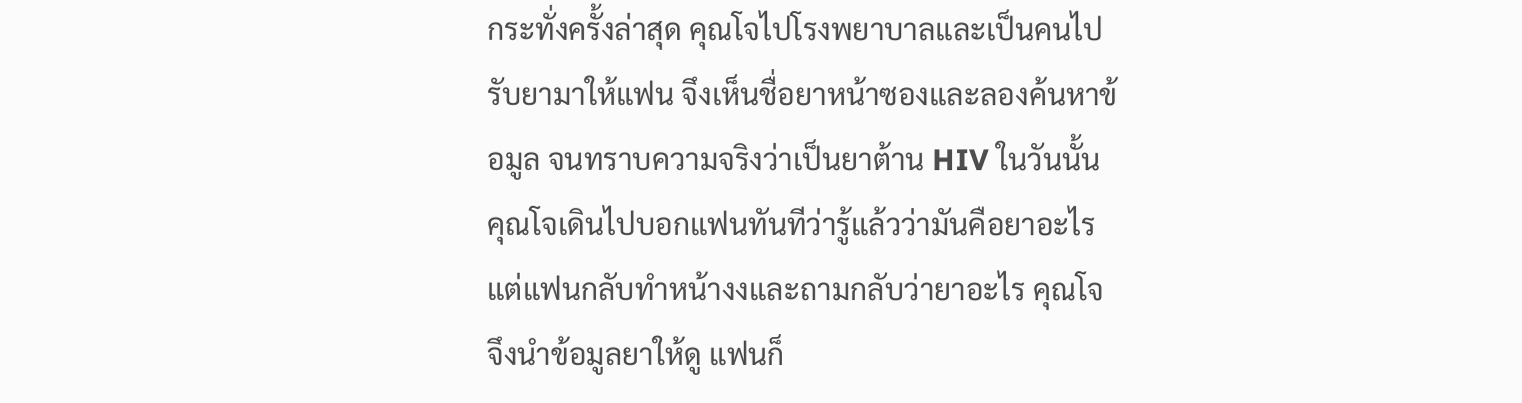กระทั่งครั้งล่าสุด คุณโจไปโรงพยาบาลและเป็นคนไปรับยามาให้แฟน จึงเห็นชื่อยาหน้าซองและลองค้นหาข้อมูล จนทราบความจริงว่าเป็นยาต้าน HIV ในวันนั้น คุณโจเดินไปบอกแฟนทันทีว่ารู้แล้วว่ามันคือยาอะไร แต่แฟนกลับทำหน้างงและถามกลับว่ายาอะไร คุณโจจึงนำข้อมูลยาให้ดู แฟนก็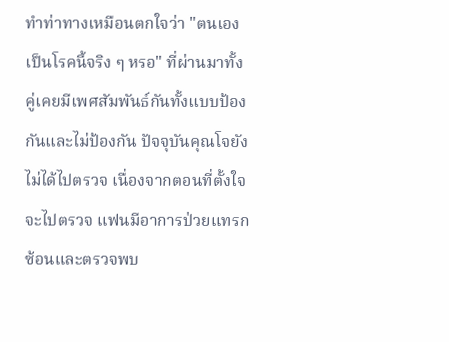ทำท่าทางเหมือนตกใจว่า "ตนเองเป็นโรคนี้จริง ๆ หรอ" ที่ผ่านมาทั้งคู่เคยมีเพศสัมพันธ์กันทั้งแบบป้องกันและไม่ป้องกัน ปัจจุบันคุณโจยังไม่ได้ไปตรวจ เนื่องจากตอนที่ตั้งใจจะไปตรวจ แฟนมีอาการป่วยแทรกซ้อนและตรวจพบ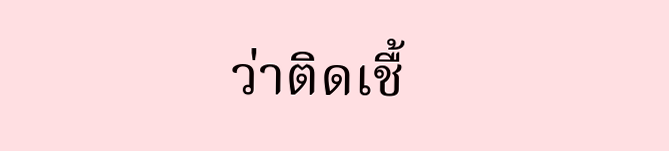ว่าติดเชื้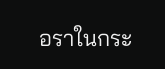อราในกระ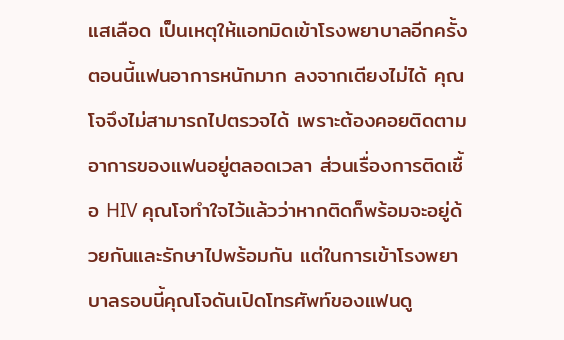แสเลือด เป็นเหตุให้แอทมิดเข้าโรงพยาบาลอีกครั้ง ตอนนี้แฟนอาการหนักมาก ลงจากเตียงไม่ได้ คุณโจจึงไม่สามารถไปตรวจได้ เพราะต้องคอยติดตามอาการของแฟนอยู่ตลอดเวลา ส่วนเรื่องการติดเชื้อ HIV คุณโจทำใจไว้แล้วว่าหากติดก็พร้อมจะอยู่ด้วยกันและรักษาไปพร้อมกัน แต่ในการเข้าโรงพยาบาลรอบนี้คุณโจดันเปิดโทรศัพท์ของแฟนดู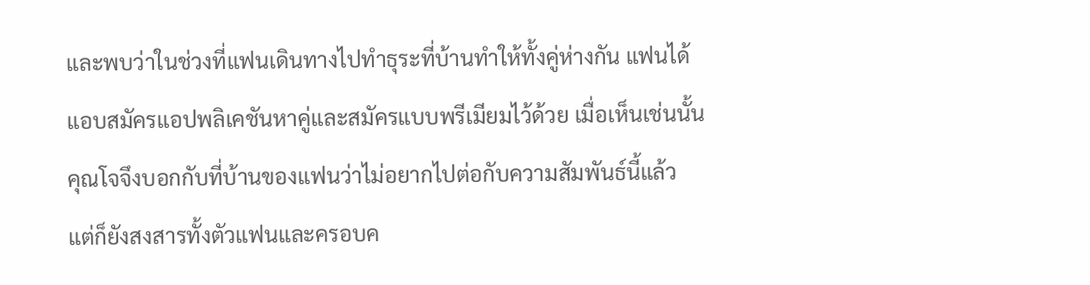และพบว่าในช่วงที่แฟนเดินทางไปทำธุระที่บ้านทำให้ทั้งคู่ห่างกัน แฟนได้แอบสมัครแอปพลิเคชันหาคู่และสมัครแบบพรีเมียมไว้ด้วย เมื่อเห็นเช่นนั้นคุณโจจึงบอกกับที่บ้านของแฟนว่าไม่อยากไปต่อกับความสัมพันธ์นี้แล้ว แต่ก็ยังสงสารทั้งตัวแฟนและครอบค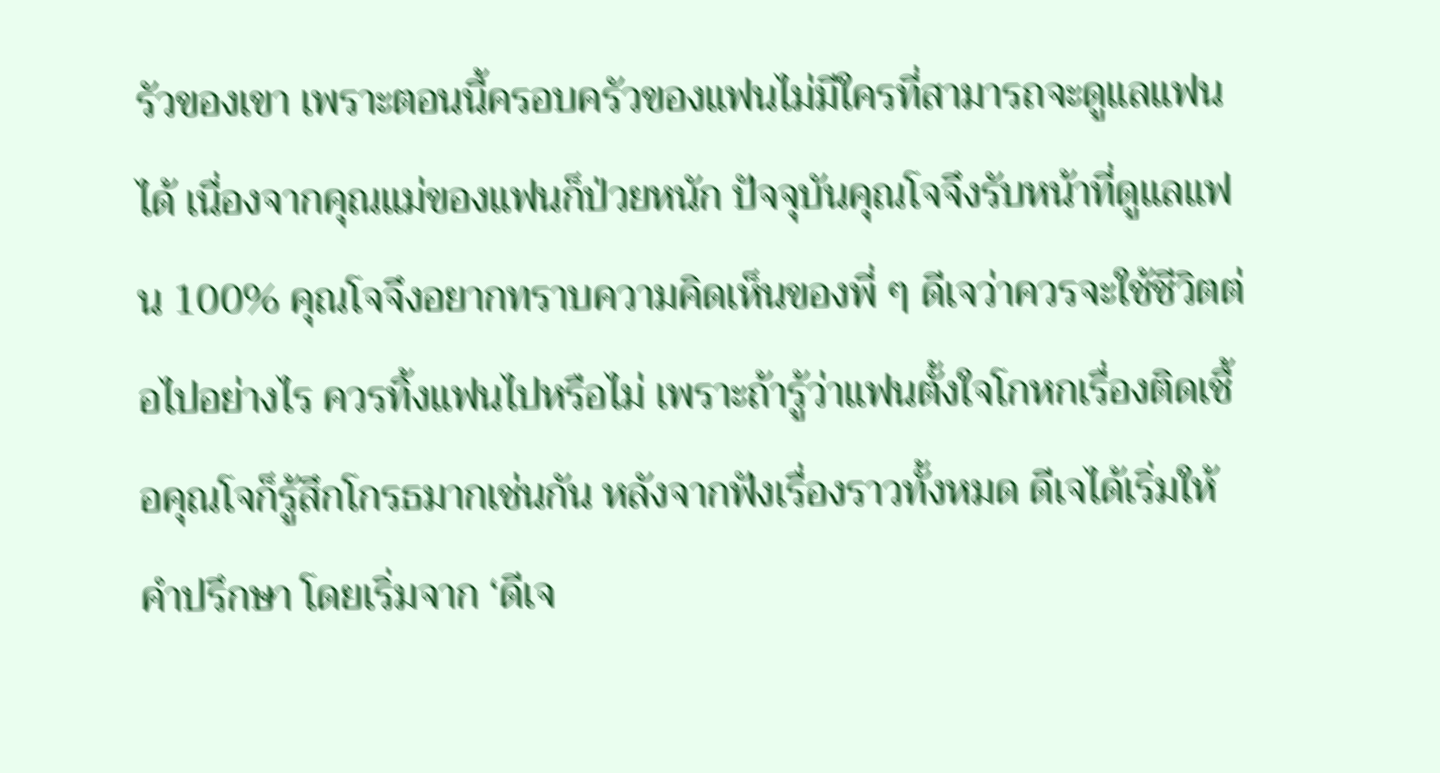รัวของเขา เพราะตอนนี้ครอบครัวของแฟนไม่มีใครที่สามารถจะดูแลแฟนได้ เนื่องจากคุณแม่ของแฟนก็ป่วยหนัก ปัจจุบันคุณโจจึงรับหน้าที่ดูแลแฟน 100% คุณโจจึงอยากทราบความคิดเห็นของพี่ ๆ ดีเจว่าควรจะใช้ชีวิตต่อไปอย่างไร ควรทิ้งแฟนไปหรือไม่ เพราะถ้ารู้ว่าแฟนตั้งใจโกหกเรื่องติดเชื้อคุณโจก็รู้สึกโกรธมากเช่นกัน หลังจากฟังเรื่องราวทั้งหมด ดีเจได้เริ่มให้คำปรึกษา โดยเริ่มจาก ‘ดีเจ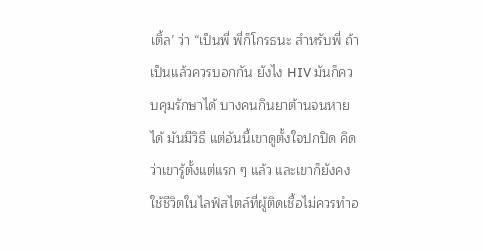เติ้ล’ ว่า “เป็นพี่ พี่ก็โกรธนะ สำหรับพี่ ถ้าเป็นแล้วควรบอกกัน ยังไง HIV มันก็ควบคุมรักษาได้ บางคนกินยาต้านจนหายได้ มันมีวิธี แต่อันนี้เขาดูตั้งใจปกปิด คิดว่าเขารู้ตั้งแต่แรก ๆ แล้ว และเขาก็ยังคงใช้ชีวิตในไลฟ์สไตล์ที่ผู้ติดเชื้อไม่ควรทำอ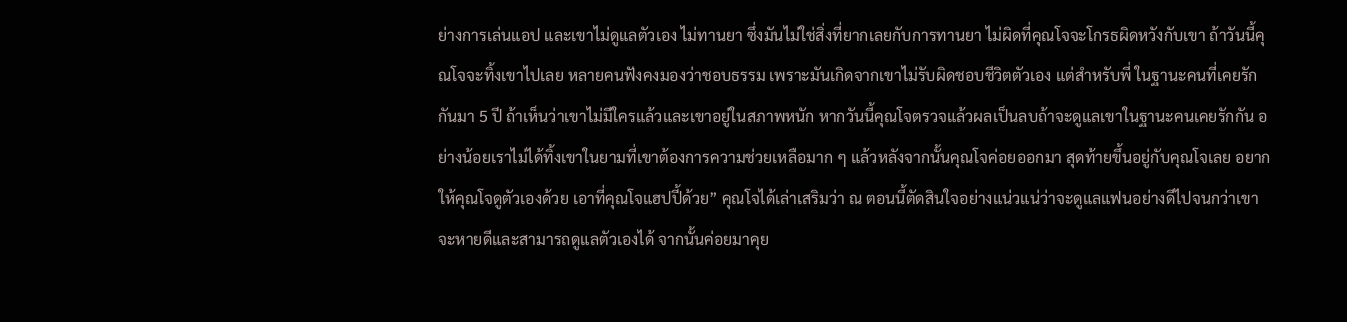ย่างการเล่นแอป และเขาไม่ดูแลตัวเอง ไม่ทานยา ซึ่งมันไม่ใช่สิ่งที่ยากเลยกับการทานยา ไม่ผิดที่คุณโจจะโกรธผิดหวังกับเขา ถ้าวันนี้คุณโจจะทิ้งเขาไปเลย หลายคนฟังคงมองว่าชอบธรรม เพราะมันเกิดจากเขาไม่รับผิดชอบชีวิตตัวเอง แต่สำหรับพี่ ในฐานะคนที่เคยรักกันมา 5 ปี ถ้าเห็นว่าเขาไม่มีใครแล้วและเขาอยู่ในสภาพหนัก หากวันนี้คุณโจตรวจแล้วผลเป็นลบถ้าจะดูแลเขาในฐานะคนเคยรักกัน อย่างน้อยเราไม่ได้ทิ้งเขาในยามที่เขาต้องการความช่วยเหลือมาก ๆ แล้วหลังจากนั้นคุณโจค่อยออกมา สุดท้ายขึ้นอยู่กับคุณโจเลย อยากให้คุณโจดูตัวเองด้วย เอาที่คุณโจแฮปปี้ด้วย” คุณโจได้เล่าเสริมว่า ณ ตอนนี้ตัดสินใจอย่างแน่วแน่ว่าจะดูแลแฟนอย่างดีไปจนกว่าเขาจะหายดีและสามารถดูแลตัวเองได้ จากนั้นค่อยมาคุย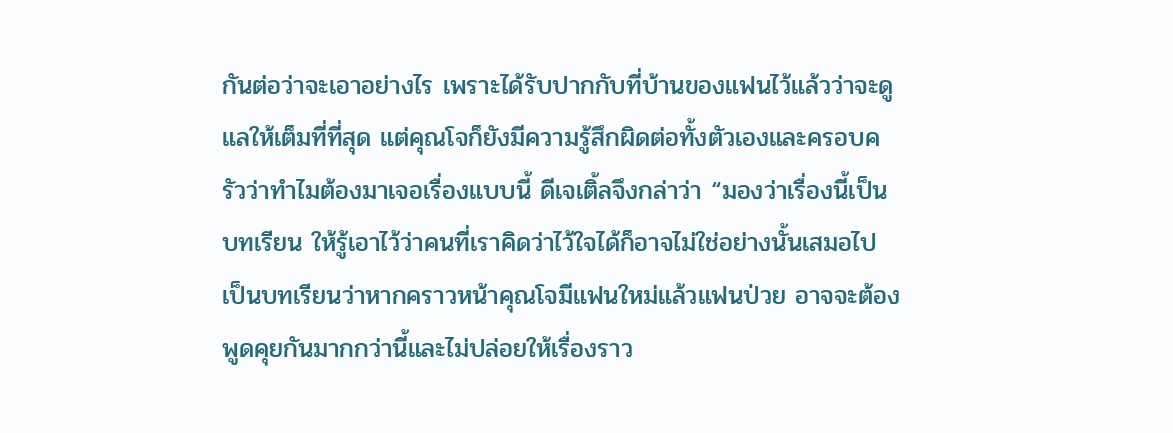กันต่อว่าจะเอาอย่างไร เพราะได้รับปากกับที่บ้านของแฟนไว้แล้วว่าจะดูแลให้เต็มที่ที่สุด แต่คุณโจก็ยังมีความรู้สึกผิดต่อทั้งตัวเองและครอบครัวว่าทำไมต้องมาเจอเรื่องแบบนี้ ดีเจเติ้ลจึงกล่าว่า “มองว่าเรื่องนี้เป็นบทเรียน ให้รู้เอาไว้ว่าคนที่เราคิดว่าไว้ใจได้ก็อาจไม่ใช่อย่างนั้นเสมอไป เป็นบทเรียนว่าหากคราวหน้าคุณโจมีแฟนใหม่แล้วแฟนป่วย อาจจะต้องพูดคุยกันมากกว่านี้และไม่ปล่อยให้เรื่องราว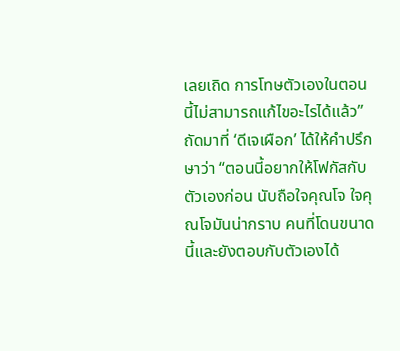เลยเถิด การโทษตัวเองในตอนนี้ไม่สามารถแก้ไขอะไรได้แล้ว” ถัดมาที่ ‘ดีเจเผือก’ ได้ให้คำปรึกษาว่า “ตอนนี้อยากให้โฟกัสกับตัวเองก่อน นับถือใจคุณโจ ใจคุณโจมันน่ากราบ คนที่โดนขนาดนี้และยังตอบกับตัวเองได้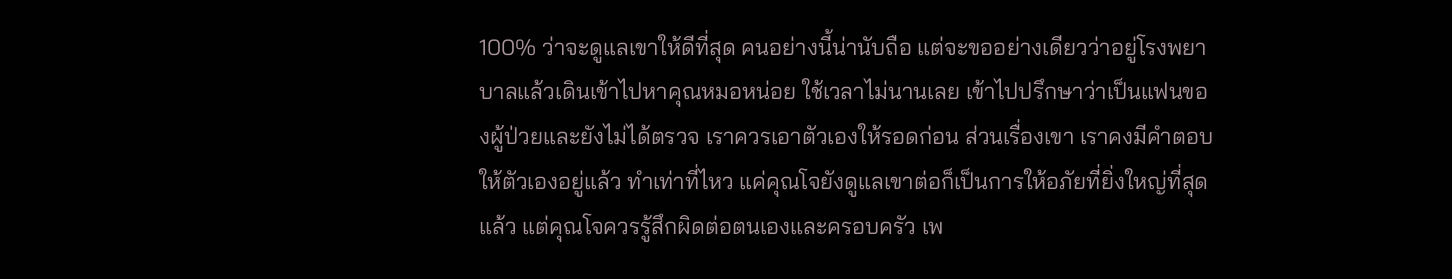100% ว่าจะดูแลเขาให้ดีที่สุด คนอย่างนี้น่านับถือ แต่จะขออย่างเดียวว่าอยู่โรงพยาบาลแล้วเดินเข้าไปหาคุณหมอหน่อย ใช้เวลาไม่นานเลย เข้าไปปรึกษาว่าเป็นแฟนของผู้ป่วยและยังไม่ได้ตรวจ เราควรเอาตัวเองให้รอดก่อน ส่วนเรื่องเขา เราคงมีคำตอบให้ตัวเองอยู่แล้ว ทำเท่าที่ไหว แค่คุณโจยังดูแลเขาต่อก็เป็นการให้อภัยที่ยิ่งใหญ่ที่สุดแล้ว แต่คุณโจควรรู้สึกผิดต่อตนเองและครอบครัว เพ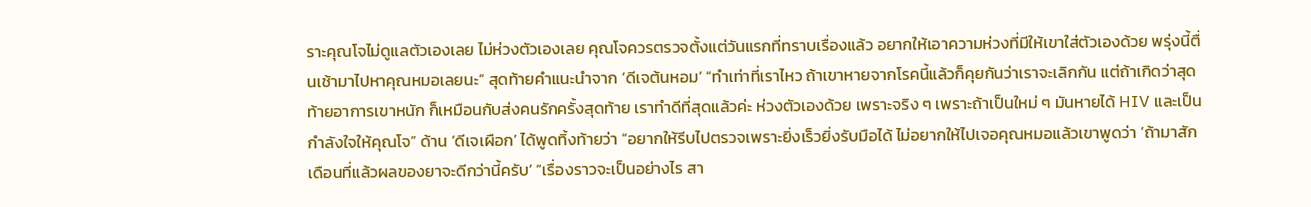ราะคุณโจไม่ดูแลตัวเองเลย ไม่ห่วงตัวเองเลย คุณโจควรตรวจตั้งแต่วันแรกที่ทราบเรื่องแล้ว อยากให้เอาความห่วงที่มีให้เขาใส่ตัวเองด้วย พรุ่งนี้ตื่นเช้ามาไปหาคุณหมอเลยนะ” สุดท้ายคำแนะนำจาก ‘ดีเจต้นหอม’ “ทำเท่าที่เราไหว ถ้าเขาหายจากโรคนี้แล้วก็คุยกันว่าเราจะเลิกกัน แต่ถ้าเกิดว่าสุดท้ายอาการเขาหนัก ก็เหมือนกับส่งคนรักครั้งสุดท้าย เราทำดีที่สุดแล้วค่ะ ห่วงตัวเองด้วย เพราะจริง ๆ เพราะถ้าเป็นใหม่ ๆ มันหายได้ HIV และเป็นกำลังใจให้คุณโจ” ด้าน ‘ดีเจเผือก’ ได้พูดทิ้งท้ายว่า “อยากให้รีบไปตรวจเพราะยิ่งเร็วยิ่งรับมือได้ ไม่อยากให้ไปเจอคุณหมอแล้วเขาพูดว่า ‘ถ้ามาสักเดือนที่แล้วผลของยาจะดีกว่านี้ครับ’ “เรื่องราวจะเป็นอย่างไร สา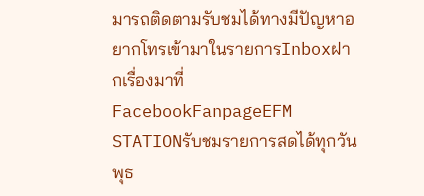มารถติดตามรับชมได้ทางมีปัญหาอยากโทรเข้ามาในรายการInboxฝากเรื่องมาที่FacebookFanpageEFM STATIONรับชมรายการสดได้ทุกวันพุธ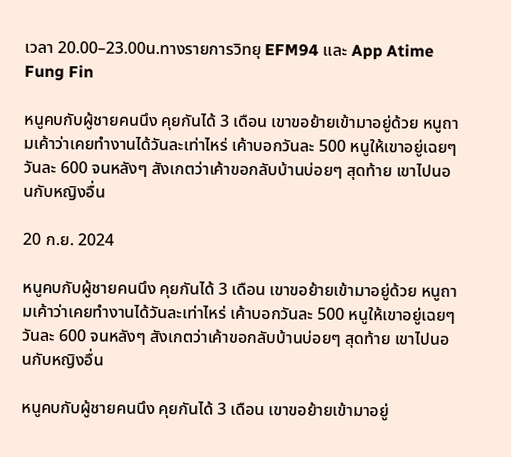เวลา 20.00–23.00น.ทางรายการวิทยุ EFM94 และ App Atime Fung Fin

หนูคบกับผู้ชายคนนึง คุยกันได้ 3 เดือน เขาขอย้ายเข้ามาอยู่ด้วย หนูถามเค้าว่าเคยทำงานได้วันละเท่าไหร่ เค้าบอกวันละ 500 หนูให้เขาอยู่เฉยๆวันละ 600 จนหลังๆ สังเกตว่าเค้าขอกลับบ้านบ่อยๆ สุดท้าย เขาไปนอนกับหญิงอื่น

20 ก.ย. 2024

หนูคบกับผู้ชายคนนึง คุยกันได้ 3 เดือน เขาขอย้ายเข้ามาอยู่ด้วย หนูถามเค้าว่าเคยทำงานได้วันละเท่าไหร่ เค้าบอกวันละ 500 หนูให้เขาอยู่เฉยๆวันละ 600 จนหลังๆ สังเกตว่าเค้าขอกลับบ้านบ่อยๆ สุดท้าย เขาไปนอนกับหญิงอื่น

หนูคบกับผู้ชายคนนึง คุยกันได้ 3 เดือน เขาขอย้ายเข้ามาอยู่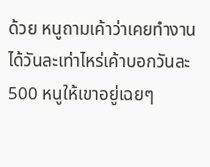ด้วย หนูถามเค้าว่าเคยทำงานได้วันละเท่าไหร่เค้าบอกวันละ 500 หนูให้เขาอยู่เฉยๆ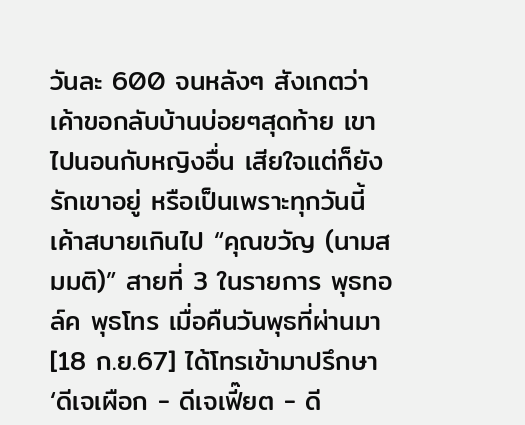วันละ 600 จนหลังๆ สังเกตว่าเค้าขอกลับบ้านบ่อยๆสุดท้าย เขาไปนอนกับหญิงอื่น เสียใจแต่ก็ยังรักเขาอยู่ หรือเป็นเพราะทุกวันนี้เค้าสบายเกินไป “คุณขวัญ (นามสมมติ)” สายที่ 3 ในรายการ พุธทอล์ค พุธโทร เมื่อคืนวันพุธที่ผ่านมา [18 ก.ย.67] ได้โทรเข้ามาปรึกษา ‘ดีเจเผือก - ดีเจเฟี๊ยต - ดี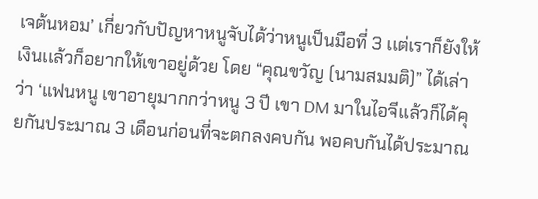เจต้นหอม’ เกี่ยวกับปัญหาหนูจับได้ว่าหนูเป็นมือที่ 3 เเต่เราก็ยังให้เงินเเล้วก็อยากให้เขาอยู่ด้วย โดย “คุณขวัญ (นามสมมติ)” ได้เล่าว่า ‘แฟนหนู เขาอายุมากกว่าหนู 3 ปี เขา DM มาในไอจีเเล้วก็ได้คุยกันประมาณ 3 เดือนก่อนที่จะตกลงคบกัน พอคบกันได้ประมาณ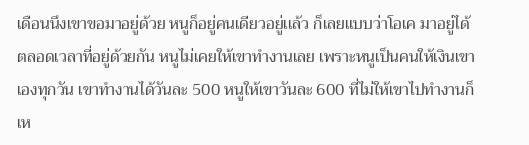เดือนนึงเขาขอมาอยู่ด้วย หนูก็อยู่คนเดียวอยู่เเล้ว ก็เลยแบบว่าโอเค มาอยู่ได้ ตลอดเวลาที่อยู่ด้วยกัน หนูไม่เคยให้เขาทำงานเลย เพราะหนูเป็นคนให้เงินเขาเองทุกวัน เขาทำงานได้วันละ 500 หนูให้เขาวันละ 600 ที่ไม่ให้เขาไปทำงานก็เห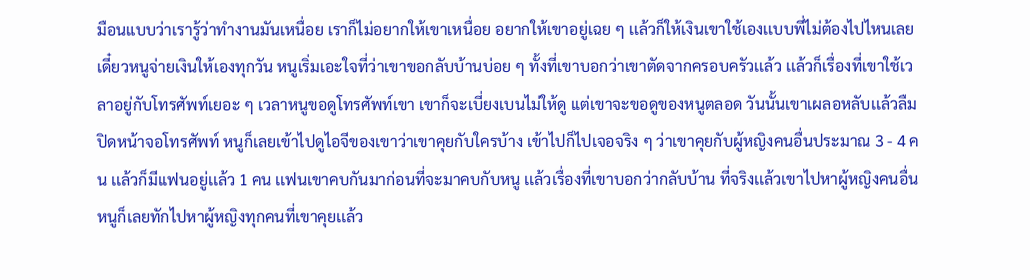มือนแบบว่าเรารู้ว่าทำงานมันเหนื่อย เราก็ไม่อยากให้เขาเหนื่อย อยากให้เขาอยู่เฉย ๆ เเล้วก็ให้เงินเขาใช้เองเเบบพี่ไม่ต้องไปไหนเลย เดี๋ยวหนูจ่ายเงินให้เองทุกวัน หนูเริ่มเอะใจที่ว่าเขาขอกลับบ้านบ่อย ๆ ทั้งที่เขาบอกว่าเขาตัดจากครอบครัวเเล้ว เเล้วก็เรื่องที่เขาใช้เวลาอยู่กับโทรศัพท์เยอะ ๆ เวลาหนูขอดูโทรศัพท์เขา เขาก็จะเบี่ยงเบนไม่ให้ดู เเต่เขาจะขอดูของหนูตลอด วันนั้นเขาเผลอหลับเเล้วลืมปิดหน้าจอโทรศัพท์ หนูก็เลยเข้าไปดูไอจีของเขาว่าเขาคุยกับใครบ้าง เข้าไปก็ไปเจอจริง ๆ ว่าเขาคุยกับผู้หญิงคนอื่นประมาณ 3 - 4 คน เเล้วก็มีเเฟนอยู่เเล้ว 1 คน เเฟนเขาคบกันมาก่อนที่จะมาคบกับหนู เเล้วเรื่องที่เขาบอกว่ากลับบ้าน ที่จริงเเล้วเขาไปหาผู้หญิงคนอื่น หนูก็เลยทักไปหาผู้หญิงทุกคนที่เขาคุยเเล้ว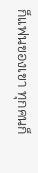ก็แฟนของเขา ทุกคนก็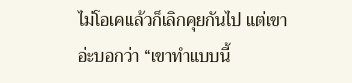ไม่โอเคเเล้วก็เลิกคุยกันไป แต่เขาอ่ะบอกว่า “เขาทำแบบนี้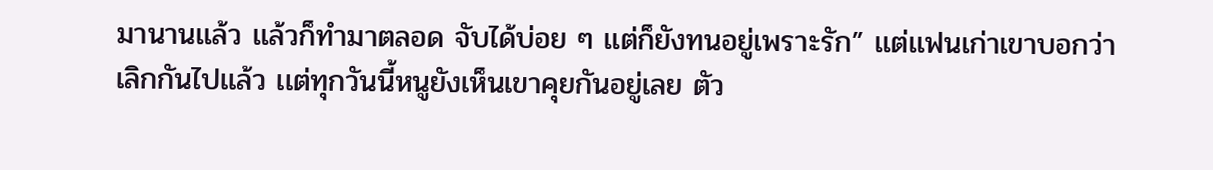มานานเเล้ว เเล้วก็ทำมาตลอด จับได้บ่อย ๆ เเต่ก็ยังทนอยู่เพราะรัก” เเต่เเฟนเก่าเขาบอกว่า เลิกกันไปเเล้ว เเต่ทุกวันนี้หนูยังเห็นเขาคุยกันอยู่เลย ตัว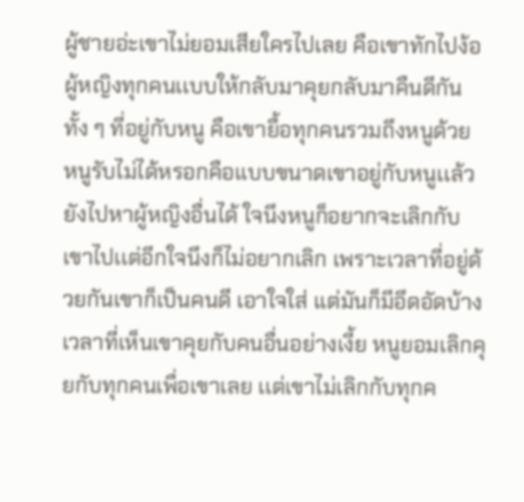ผู้ชายอ่ะเขาไม่ยอมเสียใครไปเลย คือเขาทักไปง้อผู้หญิงทุกคนเเบบให้กลับมาคุยกลับมาคืนดีกัน ทั้ง ๆ ที่อยู่กับหนู คือเขายื้อทุกคนรวมถึงหนูด้วย หนูรับไม่ได้หรอกคือแบบขนาดเขาอยู่กับหนูเเล้วยังไปหาผู้หญิงอื่นได้ ใจนึงหนูก็อยากจะเลิกกับเขาไปเเต่อีกใจนึงก็ไม่อยากเลิก เพราะเวลาที่อยู่ด้วยกันเขาก็เป็นคนดี เอาใจใส่ เเต่มันก็มีอึดอัดบ้างเวลาที่เห็นเขาคุยกับคนอื่นอย่างเงี้ย หนูยอมเลิกคุยกับทุกคนเพื่อเขาเลย เเต่เขาไม่เลิกกับทุกค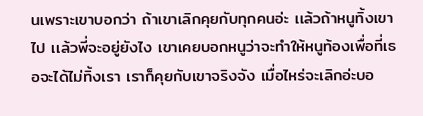นเพราะเขาบอกว่า ถ้าเขาเลิกคุยกับทุกคนอ่ะ เเล้วถ้าหนูทิ้งเขาไป เเล้วพี่จะอยู่ยังไง เขาเคยบอกหนูว่าจะทำให้หนูท้องเพื่อที่เธอจะได้ไม่ทิ้งเรา เราก็คุยกับเขาจริงจัง เมื่อไหร่จะเลิกอ่ะบอ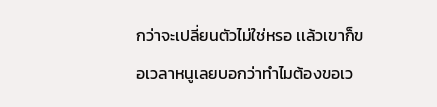กว่าจะเปลี่ยนตัวไม่ใช่หรอ เเล้วเขาก็ขอเวลาหนูเลยบอกว่าทำไมต้องขอเว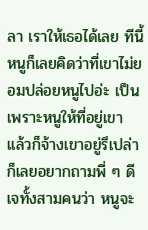ลา เราให้เธอได้เลย ทีนี้หนูก็เลยคิดว่าที่เขาไม่ยอมปล่อยหนูไปอ่ะ เป็นเพราะหนูให้ที่อยู่เขา เเล้วก็จ้างเขาอยู่รึเปล่า ก็เลยอยากถามพี่ ๆ ดีเจทั้งสามคนว่า หนูจะ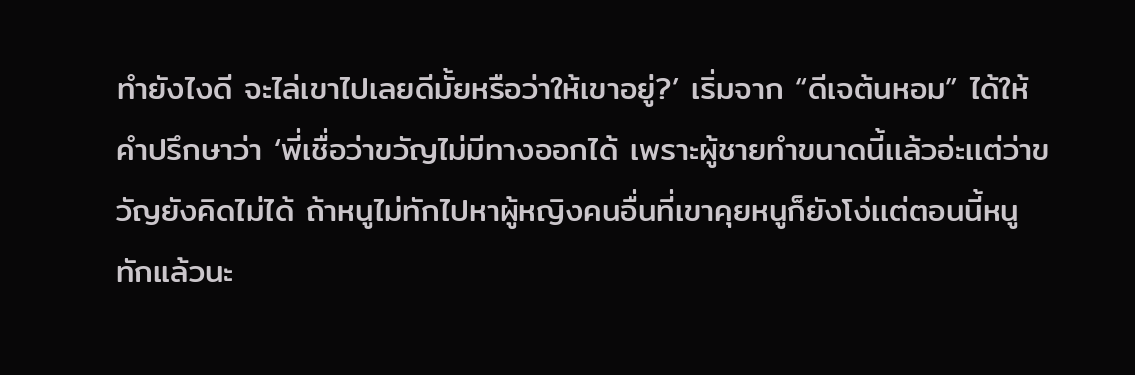ทำยังไงดี จะไล่เขาไปเลยดีมั้ยหรือว่าให้เขาอยู่?’ เริ่มจาก “ดีเจต้นหอม” ได้ให้คำปรึกษาว่า ‘พี่เชื่อว่าขวัญไม่มีทางออกได้ เพราะผู้ชายทำขนาดนี้เเล้วอ่ะเเต่ว่าขวัญยังคิดไม่ได้ ถ้าหนูไม่ทักไปหาผู้หญิงคนอื่นที่เขาคุยหนูก็ยังโง่เเต่ตอนนี้หนูทักแล้วนะ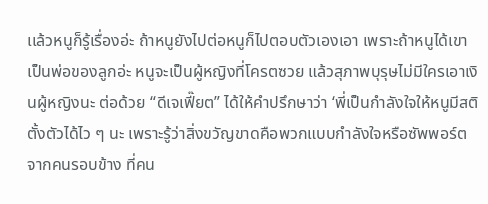เเล้วหนูก็รู้เรื่องอ่ะ ถ้าหนูยังไปต่อหนูก็ไปตอบตัวเองเอา เพราะถ้าหนูได้เขาเป็นพ่อของลูกอ่ะ หนูจะเป็นผู้หญิงที่โครตซวย แล้วสุภาพบุรุษไม่มีใครเอาเงินผู้หญิงนะ ต่อด้วย “ดีเจเฟี๊ยต” ได้ให้คำปรึกษาว่า ‘พี่เป็นกำลังใจให้หนูมีสติตั้งตัวได้ไว ๆ นะ เพราะรู้ว่าสิ่งขวัญขาดคือพวกแบบกำลังใจหรือซัพพอร์ตจากคนรอบข้าง ที่คน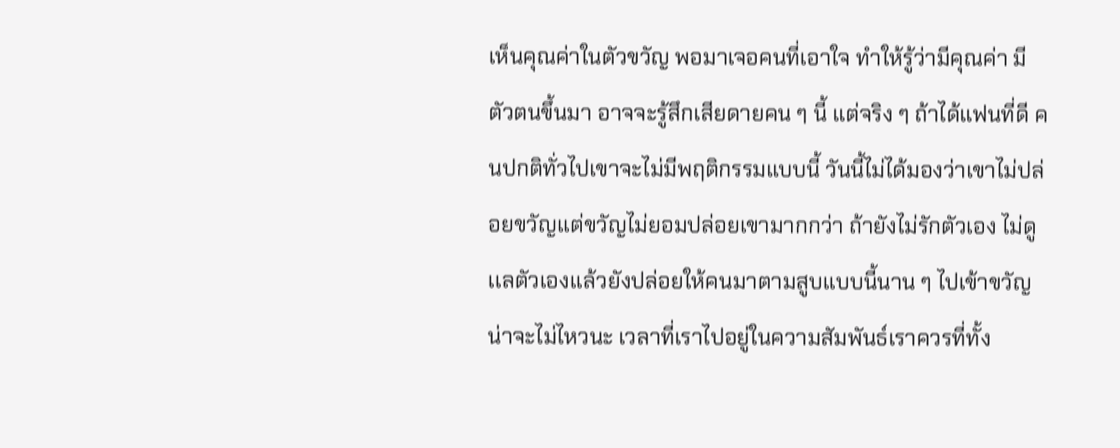เห็นคุณค่าในตัวขวัญ พอมาเจอคนที่เอาใจ ทำให้รู้ว่ามีคุณค่า มีตัวตนขึ้นมา อาจจะรู้สึกเสียดายคน ๆ นี้ เเต่จริง ๆ ถ้าได้แฟนที่ดี คนปกติทั่วไปเขาจะไม่มีพฤติกรรมแบบนี้ วันนี้ไม่ได้มองว่าเขาไม่ปล่อยขวัญเเต่ขวัญไม่ยอมปล่อยเขามากกว่า ถ้ายังไม่รักตัวเอง ไม่ดูเเลตัวเองเเล้วยังปล่อยให้คนมาตามสูบแบบนี้นาน ๆ ไปเข้าขวัญน่าจะไม่ไหวนะ เวลาที่เราไปอยู่ในความสัมพันธ์เราควรที่ทั้ง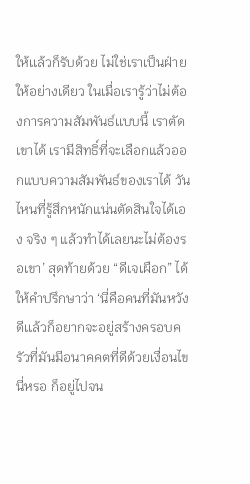ให้เเล้วก็รับด้วย ไม่ใช่เราเป็นฝ่ายให้อย่างเดียว ในเมื่อเรารู้ว่าไม่ต้องการความสัมพันธ์เเบบนี้ เราตัดเขาได้ เรามีสิทธิ์ที่จะเลือกแล้วออกแบบความสัมพันธ์ของเราได้ วันไหนที่รู้สึกหนักแน่นตัดสินใจได้เอง จริง ๆ แล้วทำได้เลยนะไม่ต้องรอเขา’ สุดท้ายด้วย “ดีเจเผือก” ได้ให้คำปรึกษาว่า ‘นี่คือคนที่มันหวังดีเเล้วก็อยากจะอยู่สร้างครอบครัวที่มันมีอนาคคตที่ดีด้วยเงื่อนไขนี่หรอ ก็อยู่ไปจน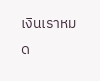เงินเราหมด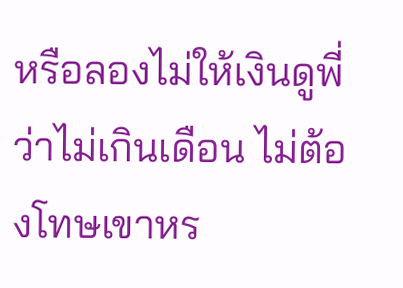หรือลองไม่ให้เงินดูพี่ว่าไม่เกินเดือน ไม่ต้องโทษเขาหร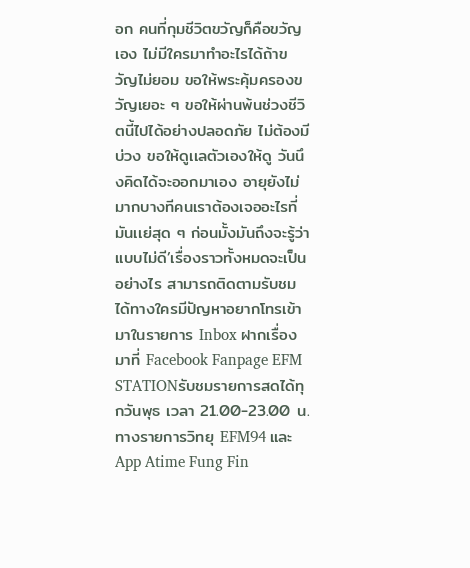อก คนที่กุมชีวิตขวัญก็คือขวัญเอง ไม่มีใครมาทำอะไรได้ถ้าขวัญไม่ยอม ขอให้พระคุ้มครองขวัญเยอะ ๆ ขอให้ผ่านพ้นช่วงชีวิตนี้ไปได้อย่างปลอดภัย ไม่ต้องมีบ่วง ขอให้ดูเเลตัวเองให้ดู วันนึงคิดได้จะออกมาเอง อายุยังไม่มากบางทีคนเราต้องเจออะไรที่มันเเย่สุด ๆ ก่อนมั้งมันถึงจะรู้ว่าแบบไม่ดี’เรื่องราวทั้งหมดจะเป็นอย่างไร สามารถติดตามรับชมได้ทางใครมีปัญหาอยากโทรเข้ามาในรายการ Inbox ฝากเรื่องมาที่ Facebook Fanpage EFM STATIONรับชมรายการสดได้ทุกวันพุธ เวลา 21.00-23.00 น. ทางรายการวิทยุ EFM94 และ App Atime Fung Fin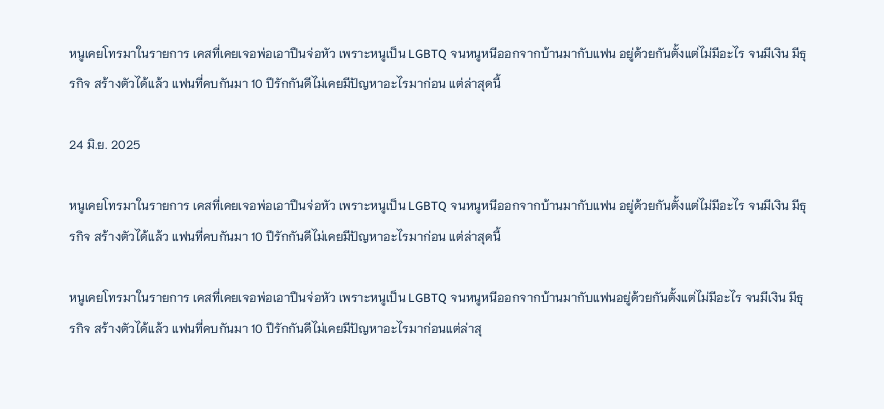หนูเคยโทรมาในรายการ เคสที่เคยเจอพ่อเอาปืนจ่อหัว เพราะหนูเป็น LGBTQ จนหนูหนีออกจากบ้านมากับแฟน อยู่ด้วยกันตั้งแต่ไม่มีอะไร จนมีเงิน มีธุรกิจ สร้างตัวได้แล้ว แฟนที่คบกันมา 10 ปีรักกันดีไม่เคยมีปัญหาอะไรมาก่อน แต่ล่าสุดนี้

24 มิ.ย. 2025

หนูเคยโทรมาในรายการ เคสที่เคยเจอพ่อเอาปืนจ่อหัว เพราะหนูเป็น LGBTQ จนหนูหนีออกจากบ้านมากับแฟน อยู่ด้วยกันตั้งแต่ไม่มีอะไร จนมีเงิน มีธุรกิจ สร้างตัวได้แล้ว แฟนที่คบกันมา 10 ปีรักกันดีไม่เคยมีปัญหาอะไรมาก่อน แต่ล่าสุดนี้

หนูเคยโทรมาในรายการ เคสที่เคยเจอพ่อเอาปืนจ่อหัว เพราะหนูเป็น LGBTQ จนหนูหนีออกจากบ้านมากับแฟนอยู่ด้วยกันตั้งแต่ไม่มีอะไร จนมีเงิน มีธุรกิจ สร้างตัวได้แล้ว แฟนที่คบกันมา 10 ปีรักกันดีไม่เคยมีปัญหาอะไรมาก่อนแต่ล่าสุ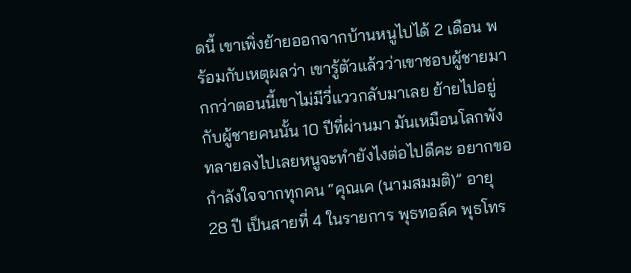ดนี้ เขาเพิ่งย้ายออกจากบ้านหนูไปได้ 2 เดือน พร้อมกับเหตุผลว่า เขารู้ตัวแล้วว่าเขาชอบผู้ชายมากกว่าตอนนี้เขาไม่มีวี่แววกลับมาเลย ย้ายไปอยู่กับผู้ชายคนนั้น 10 ปีที่ผ่านมา มันเหมือนโลกพังทลายลงไปเลยหนูจะทำยังไงต่อไปดีคะ อยากขอกำลังใจจากทุกคน “คุณเค (นามสมมติ)” อายุ 28 ปี เป็นสายที่ 4 ในรายการ พุธทอล์ค พุธโทร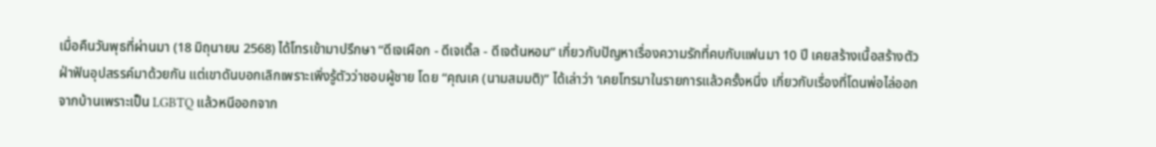เมื่อคืนวันพุธที่ผ่านมา (18 มิถุนายน 2568) ได้โทรเข้ามาปรึกษา “ดีเจเผือก - ดีเจเติ้ล - ดีเจต้นหอม” เกี่ยวกับปัญหาเรื่องความรักที่คบกับแฟนมา 10 ปี เคยสร้างเนื้อสร้างตัว ฝ่าฟันอุปสรรค์มาด้วยกัน แต่เขาดันบอกเลิกเพราะเพิ่งรู้ตัวว่าชอบผู้ชาย โดย “คุณเค (นามสมมติ)” ได้เล่าว่า ‘เคยโทรมาในรายการแล้วครั้งหนึ่ง เกี่ยวกับเรื่องที่โดนพ่อไล่ออกจากบ้านเพราะเป็น LGBTQ แล้วหนีออกจาก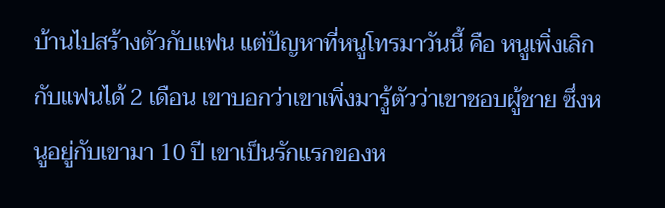บ้านไปสร้างตัวกับแฟน แต่ปัญหาที่หนูโทรมาวันนี้ คือ หนูเพิ่งเลิกกับแฟนได้ 2 เดือน เขาบอกว่าเขาเพิ่งมารู้ตัวว่าเขาชอบผู้ชาย ซึ่งหนูอยู่กับเขามา 10 ปี เขาเป็นรักแรกของห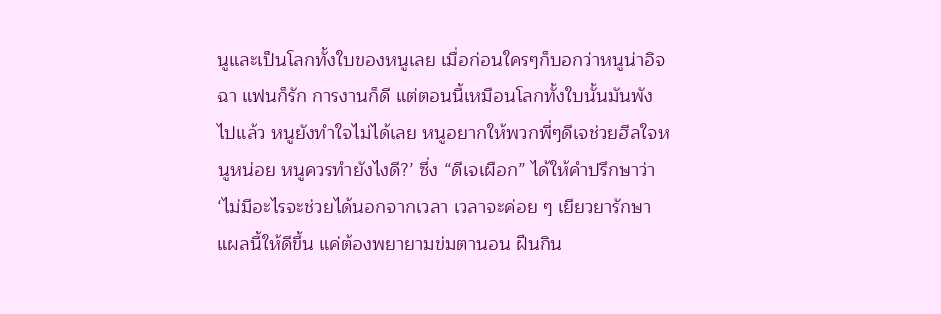นูและเป็นโลกทั้งใบของหนูเลย เมื่อก่อนใครๆก็บอกว่าหนูน่าอิจฉา แฟนก็รัก การงานก็ดี แต่ตอนนี้เหมือนโลกทั้งใบนั้นมันพังไปแล้ว หนูยังทำใจไม่ได้เลย หนูอยากให้พวกพี่ๆดีเจช่วยฮีลใจหนูหน่อย หนูควรทำยังไงดี?’ ซึ่ง “ดีเจเผือก” ได้ให้คำปรึกษาว่า ‘ไม่มีอะไรจะช่วยได้นอกจากเวลา เวลาจะค่อย ๆ เยียวยารักษาแผลนี้ให้ดีขึ้น แค่ต้องพยายามข่มตานอน ฝืนกิน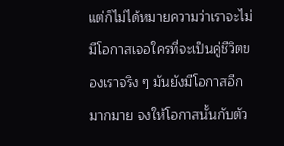แต่ก็ไม่ได้หมายความว่าเราจะไม่มีโอกาสเจอใครที่จะเป็นคู่ชีวิตของเราจริง ๆ มันยังมีโอกาสอีกมากมาย จงให้โอกาสนั้นกับตัว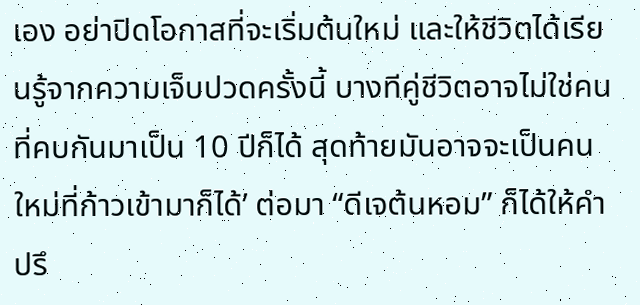เอง อย่าปิดโอกาสที่จะเริ่มต้นใหม่ และให้ชีวิตได้เรียนรู้จากความเจ็บปวดครั้งนี้ บางทีคู่ชีวิตอาจไม่ใช่คนที่คบกันมาเป็น 10 ปีก็ได้ สุดท้ายมันอาจจะเป็นคนใหม่ที่ก้าวเข้ามาก็ได้’ ต่อมา “ดีเจต้นหอม” ก็ได้ให้คำปรึ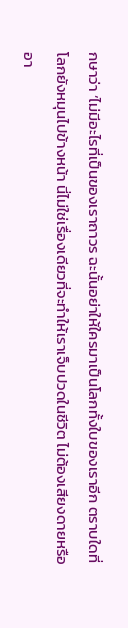กษาว่า ‘ไม่มีอะไรที่เป็นของเราถาวร ฉะนั้นอย่าให้ใครมาเป็นโลกทั้งใบของเราอีก ตราบใดที่โลกยังหมุนไปข้างหน้า นี่ไม่ใช่เรื่องเดียวที่จะทำให้เราเจ็บปวดในชีวิต ไม่ต้องเสียงดายหรืออา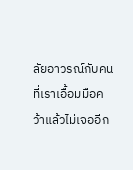ลัยอาวรณ์กับคนที่เราเอื้อมมือคว้าแล้วไม่เจออีก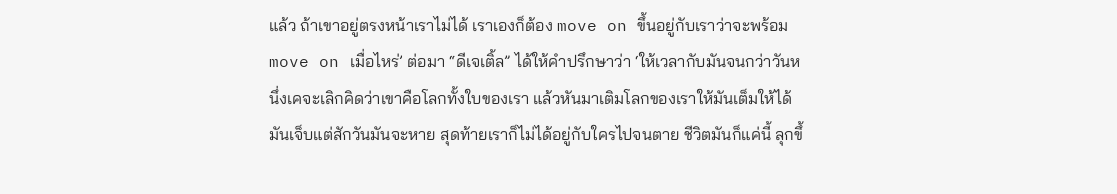แล้ว ถ้าเขาอยู่ตรงหน้าเราไม่ได้ เราเองก็ต้อง move on ขึ้นอยู่กับเราว่าจะพร้อม move on เมื่อไหร่’ ต่อมา “ดีเจเติ้ล” ได้ให้คำปรึกษาว่า ‘ให้เวลากับมันจนกว่าวันหนึ่งเคจะเลิกคิดว่าเขาคือโลกทั้งใบของเรา แล้วหันมาเติมโลกของเราให้มันเต็มให้ได้ มันเจ็บแต่สักวันมันจะหาย สุดท้ายเราก็ไม่ได้อยู่กับใครไปจนตาย ชีวิตมันก็แค่นี้ ลุกขึ้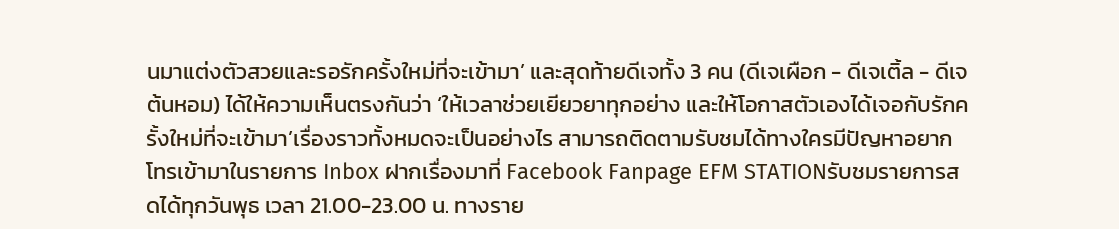นมาแต่งตัวสวยและรอรักครั้งใหม่ที่จะเข้ามา’ และสุดท้ายดีเจทั้ง 3 คน (ดีเจเผือก - ดีเจเติ้ล - ดีเจต้นหอม) ได้ให้ความเห็นตรงกันว่า ‘ให้เวลาช่วยเยียวยาทุกอย่าง และให้โอกาสตัวเองได้เจอกับรักครั้งใหม่ที่จะเข้ามา’เรื่องราวทั้งหมดจะเป็นอย่างไร สามารถติดตามรับชมได้ทางใครมีปัญหาอยากโทรเข้ามาในรายการ Inbox ฝากเรื่องมาที่ Facebook Fanpage EFM STATIONรับชมรายการสดได้ทุกวันพุธ เวลา 21.00-23.00 น. ทางราย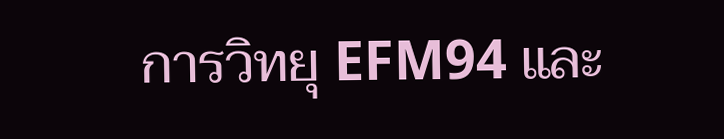การวิทยุ EFM94 และ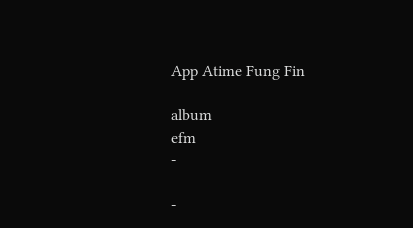App Atime Fung Fin

album
efm
-

-